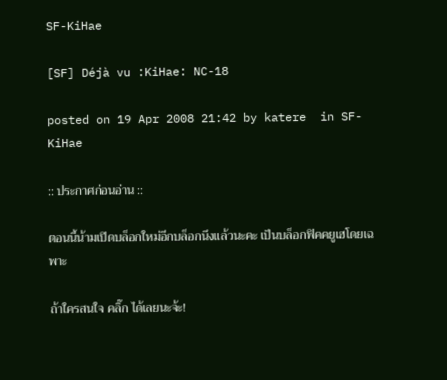SF-KiHae

[SF] Déjà vu :KiHae: NC-18

posted on 19 Apr 2008 21:42 by katere  in SF-KiHae

:: ประกาศก่อนอ่าน ::

ตอนนี้น้ามเปิดบล็อกใหม่อีกบล็อกนึงแล้วนะคะ เป็นบล็อกฟิคคยูเฮโดยเฉพาะ

ถ้าใครสนใจ คลิ๊ก ได้เลยนะจ้ะ!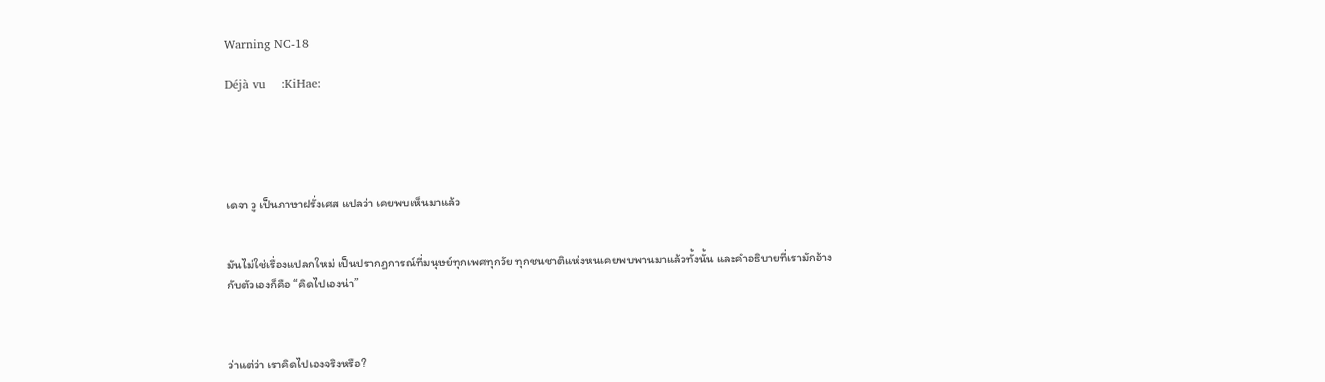Warning NC-18

Déjà vu    :KiHae:





เดจา วู เป็นภาษาฝรั่งเศส แปลว่า เคยพบเห็นมาแล้ว


มันไม่ใช่เรื่องแปลกใหม่ เป็นปรากฏการณ์ที่มนุษย์ทุกเพศทุกวัย ทุกชนชาติแห่งหนเคยพบพานมาแล้วทั้งนั้น และคำอธิบายที่เรามักอ้างกับตัวเองก็คือ “คิดไปเองน่า”



ว่าแต่ว่า เราคิดไปเองจริงหรือ?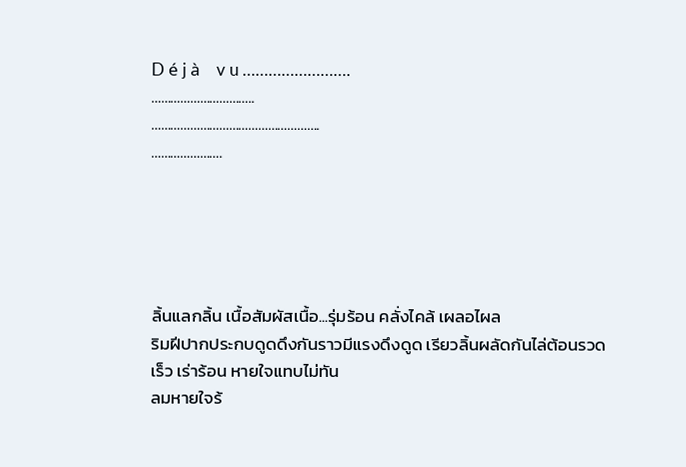D é j à    v u …………………….
…………………………..
…………………………………………….
………………….





ลิ้นแลกลิ้น เนื้อสัมผัสเนื้อ...รุ่มร้อน คลั่งไคล้ เผลอไผล
ริมฝีปากประกบดูดดึงกันราวมีแรงดึงดูด เรียวลิ้นผลัดกันไล่ต้อนรวดเร็ว เร่าร้อน หายใจแทบไม่ทัน
ลมหายใจร้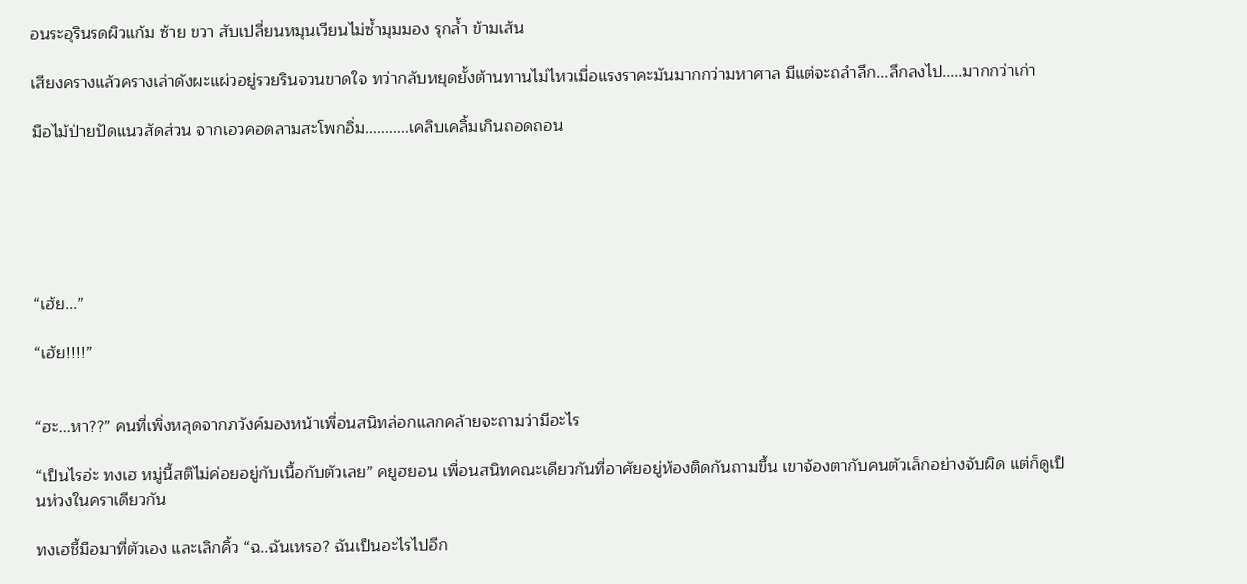อนระอุรินรดผิวแก้ม ซ้าย ขวา สับเปลี่ยนหมุนเวียนไม่ซ้ำมุมมอง รุกล้ำ ข้ามเส้น

เสียงครางแล้วครางเล่าดังผะแผ่วอยู่รวยรินจวนขาดใจ ทว่ากลับหยุดยั้งต้านทานไม่ไหวเมื่อแรงราคะมันมากกว่ามหาศาล มีแต่จะถลำลึก...ลึกลงไป.....มากกว่าเก่า

มือไม้ป่ายปัดแนวสัดส่วน จากเอวคอดลามสะโพกอิ่ม...........เคลิบเคลิ้มเกินถอดถอน






“เฮ้ย...”

“เฮ้ย!!!!”


“ฮะ...หา??” คนที่เพิ่งหลุดจากภวังค์มองหน้าเพื่อนสนิทล่อกแลกคล้ายจะถามว่ามีอะไร

“เป็นไรอ่ะ ทงเฮ หมู่นี้สติไม่ค่อยอยู่กับเนื้อกับตัวเลย” คยูฮยอน เพื่อนสนิทคณะเดียวกันที่อาศัยอยู่ห้องติดกันถามขึ้น เขาจ้องตากับคนตัวเล็กอย่างจับผิด แต่ก็ดูเป็นห่วงในคราเดียวกัน

ทงเฮชี้มือมาที่ตัวเอง และเลิกคิ้ว “ฉ..ฉันเหรอ? ฉันเป็นอะไรไปอีก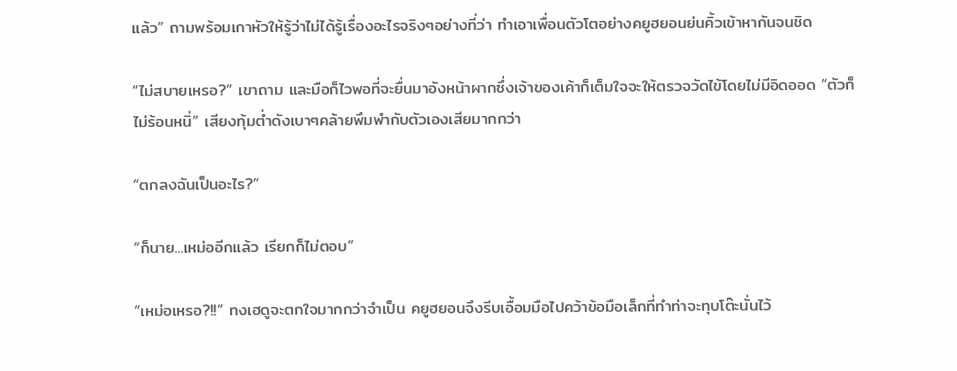แล้ว” ถามพร้อมเกาหัวให้รู้ว่าไม่ได้รู้เรื่องอะไรจริงๆอย่างที่ว่า ทำเอาเพื่อนตัวโตอย่างคยูฮยอนย่นคิ้วเข้าหากันจนชิด

“ไม่สบายเหรอ?” เขาถาม และมือก็ไวพอที่จะยื่นมาอังหน้าผากซึ่งเจ้าของเค้าก็เต็มใจจะให้ตรวจวัดไข้โดยไม่มีอิดออด “ตัวก็ไม่ร้อนหนิ่” เสียงทุ้มต่ำดังเบาๆคล้ายพึมพำกับตัวเองเสียมากกว่า

“ตกลงฉันเป็นอะไร?”

“ก็นาย...เหม่ออีกแล้ว เรียกก็ไม่ตอบ”

“เหม่อเหรอ?!!” ทงเฮดูจะตกใจมากกว่าจำเป็น คยูฮยอนจึงรีบเอื้อมมือไปคว้าข้อมือเล็กที่ทำท่าจะทุบโต๊ะนั่นไว้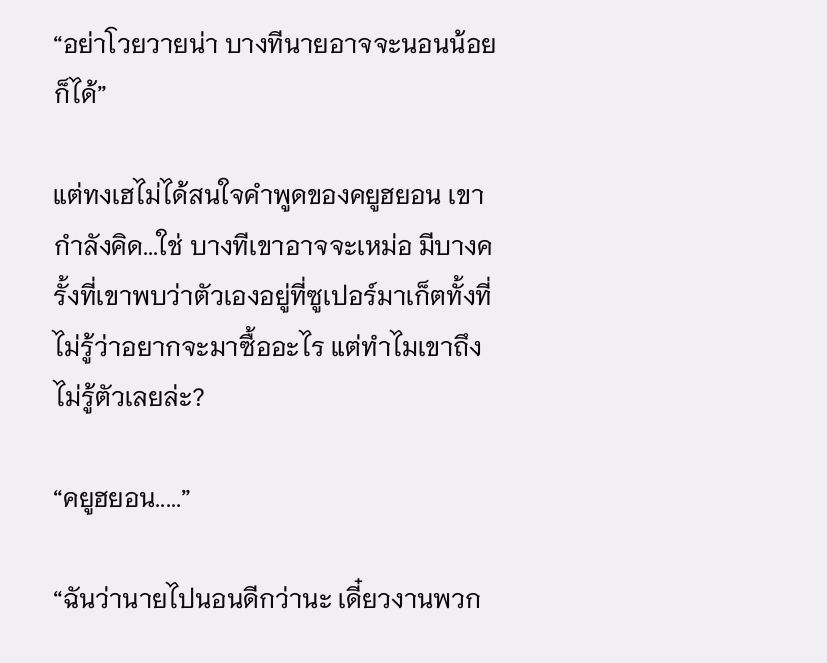“อย่าโวยวายน่า บางทีนายอาจจะนอนน้อยก็ได้”

แต่ทงเฮไม่ได้สนใจคำพูดของคยูฮยอน เขากำลังคิด...ใช่ บางทีเขาอาจจะเหม่อ มีบางครั้งที่เขาพบว่าตัวเองอยู่ที่ซูเปอร์มาเก็ตทั้งที่ไม่รู้ว่าอยากจะมาซื้ออะไร แต่ทำไมเขาถึงไม่รู้ตัวเลยล่ะ?

“คยูฮยอน.....”

“ฉันว่านายไปนอนดีกว่านะ เดี๋ยวงานพวก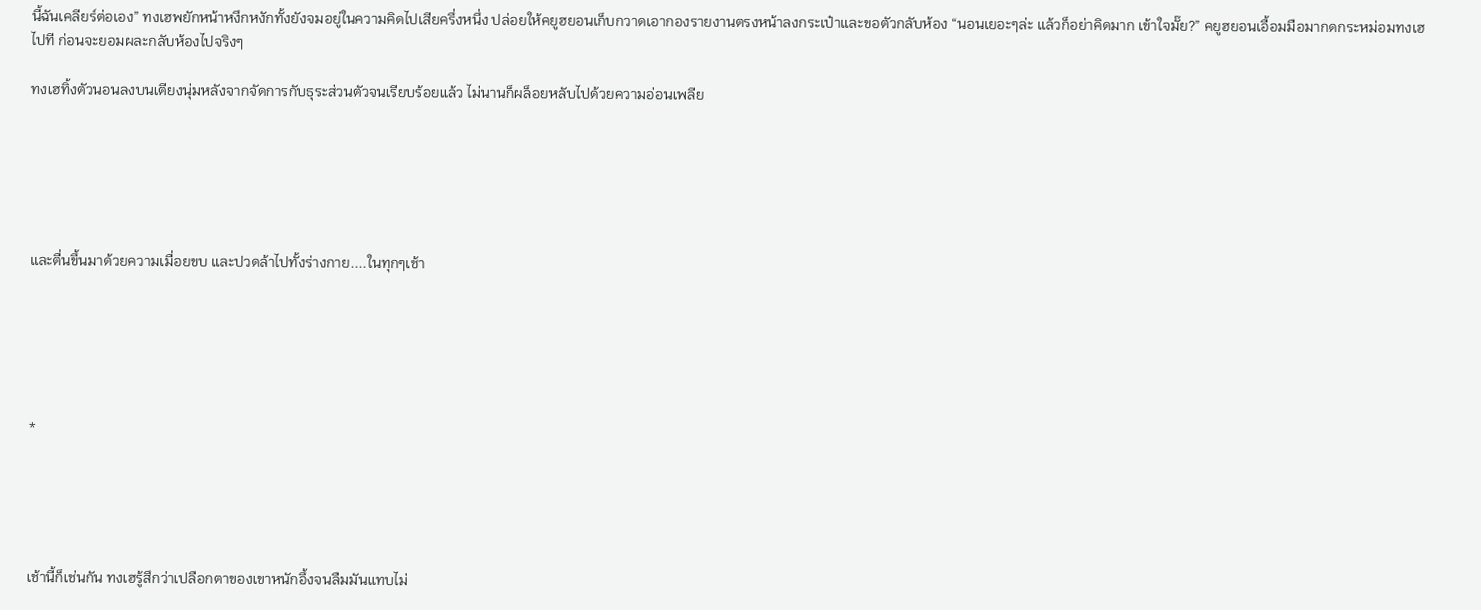นี้ฉันเคลียร์ต่อเอง” ทงเฮพยักหน้าหงึกหงักทั้งยังจมอยู่ในความคิดไปเสียครึ่งหนึ่ง ปล่อยให้คยูฮยอนเก็บกวาดเอากองรายงานตรงหน้าลงกระเป๋าและขอตัวกลับห้อง “นอนเยอะๆล่ะ แล้วก็อย่าคิดมาก เข้าใจมั๊ย?” คยูฮยอนเอื้อมมือมากดกระหม่อมทงเฮไปที ก่อนจะยอมผละกลับห้องไปจริงๆ

ทงเฮทิ้งตัวนอนลงบนเตียงนุ่มหลังจากจัดการกับธุระส่วนตัวจนเรียบร้อยแล้ว ไม่นานก็ผล็อยหลับไปด้วยความอ่อนเพลีย






และตื่นขึ้นมาด้วยความเมื่อยขบ และปวดล้าไปทั้งร่างกาย....ในทุกๆเช้า






*





เช้านี้ก็เช่นกัน ทงเฮรู้สึกว่าเปลือกตาของเขาหนักอึ้งจนลืมมันแทบไม่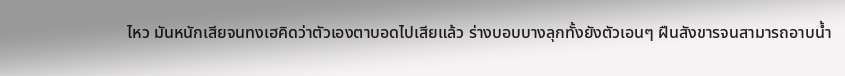ไหว มันหนักเสียจนทงเฮคิดว่าตัวเองตาบอดไปเสียแล้ว ร่างบอบบางลุกทั้งยังตัวเอนๆ ฝืนสังขารจนสามารถอาบน้ำ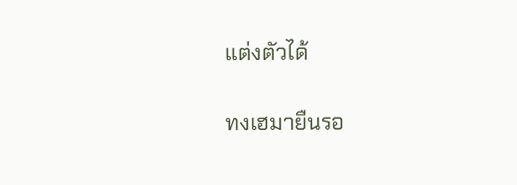แต่งตัวได้

ทงเฮมายืนรอ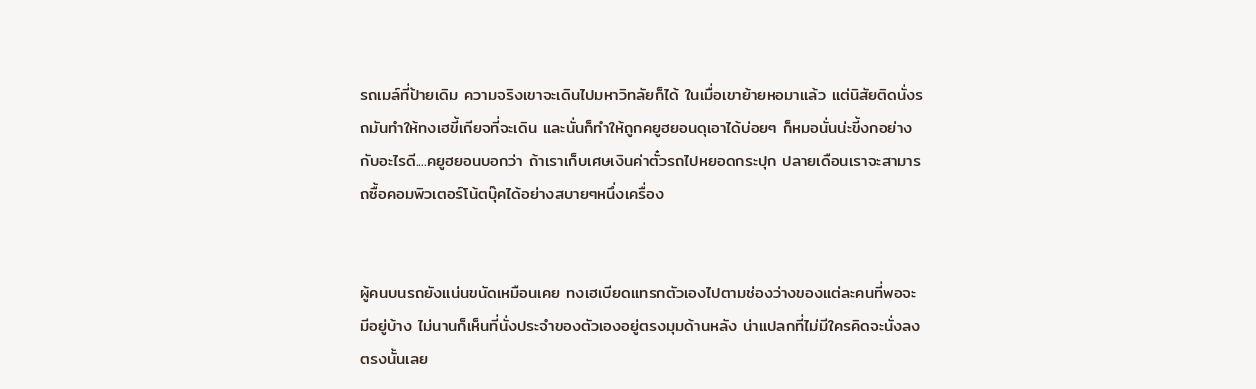รถเมล์ที่ป้ายเดิม ความจริงเขาจะเดินไปมหาวิทลัยก็ได้ ในเมื่อเขาย้ายหอมาแล้ว แต่นิสัยติดนั่งรถมันทำให้ทงเฮขี้เกียจที่จะเดิน และนั่นก็ทำให้ถูกคยูฮยอนดุเอาได้บ่อยๆ ก็หมอนั่นน่ะขี้งกอย่างกับอะไรดี....คยูฮยอนบอกว่า ถ้าเราเก็บเศษเงินค่าตั๋วรถไปหยอดกระปุก ปลายเดือนเราจะสามารถซื้อคอมพิวเตอร์โน้ตบุ๊คได้อย่างสบายๆหนึ่งเครื่อง


ผู้คนบนรถยังแน่นขนัดเหมือนเคย ทงเฮเบียดแทรกตัวเองไปตามช่องว่างของแต่ละคนที่พอจะมีอยู่บ้าง ไม่นานก็เห็นที่นั่งประจำของตัวเองอยู่ตรงมุมด้านหลัง น่าแปลกที่ไม่มีใครคิดจะนั่งลงตรงนั้นเลย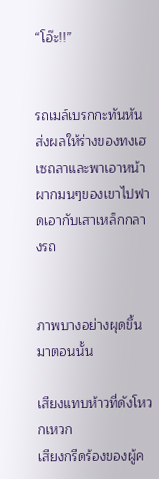“โอ๊ะ!!”


รถเมล์เบรกกะทันหัน ส่งผลให้ร่างของทงเฮเซถลาและพาเอาหน้าผากมนๆของเขาไปฟาดเอากับเสาเหล็กกลางรถ


ภาพบางอย่างผุดขึ้นมาตอนนั้น

เสียงแทบห้าวที่ดังโหวกเหวก
เสียงกรีดร้องของผู้ค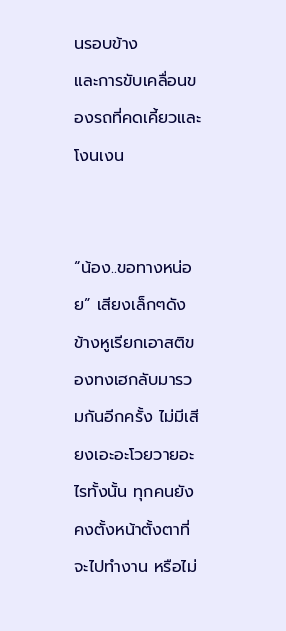นรอบข้าง
และการขับเคลื่อนของรถที่คดเคี้ยวและโงนเงน


“น้อง..ขอทางหน่อย” เสียงเล็กๆดังข้างหูเรียกเอาสติของทงเฮกลับมารวมกันอีกครั้ง ไม่มีเสียงเอะอะโวยวายอะไรทั้งนั้น ทุกคนยังคงตั้งหน้าตั้งตาที่จะไปทำงาน หรือไม่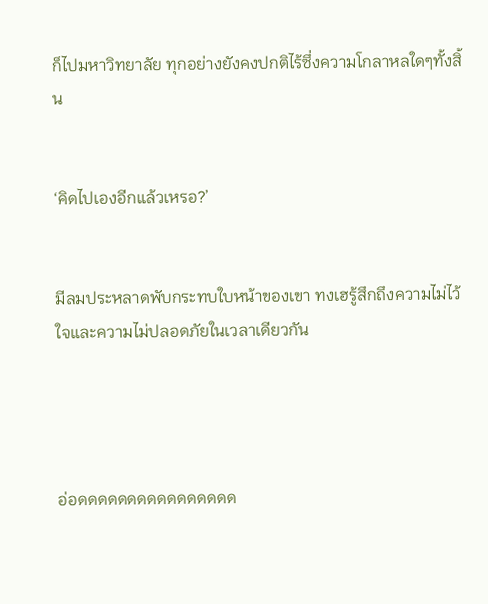ก็ไปมหาวิทยาลัย ทุกอย่างยังคงปกติไร้ซึ่งความโกลาหลใดๆทั้งสิ้น


‘คิดไปเองอีกแล้วเหรอ?’


มีลมประหลาดพับกระทบใบหน้าของเขา ทงเฮรู้สึกถึงความไม่ไว้ใจและความไม่ปลอดภัยในเวลาเดียวกัน




อ่อดดดดดดดดดดดดดดดด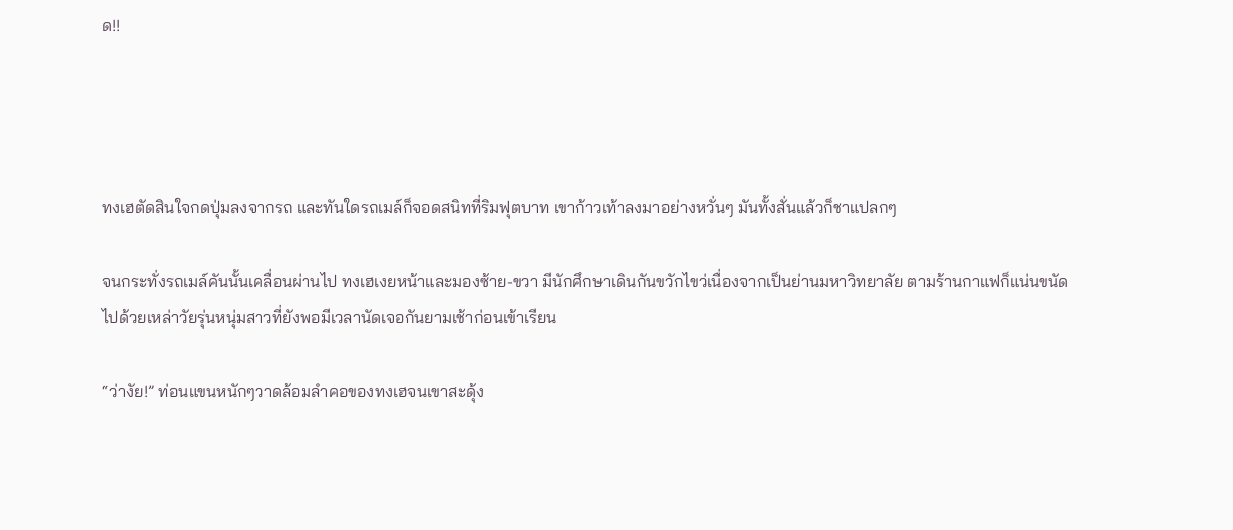ด!!




ทงเฮตัดสินใจกดปุ่มลงจากรถ และทันใดรถเมล์ก็จอดสนิทที่ริมฟุตบาท เขาก้าวเท้าลงมาอย่างหวั่นๆ มันทั้งสั่นแล้วก็ชาแปลกๆ

จนกระทั่งรถเมล์คันนั้นเคลื่อนผ่านไป ทงเฮเงยหน้าและมองซ้าย-ขวา มีนักศึกษาเดินกันขวักไขว่เนื่องจากเป็นย่านมหาวิทยาลัย ตามร้านกาแฟก็แน่นขนัดไปด้วยเหล่าวัยรุ่นหนุ่มสาวที่ยังพอมีเวลานัดเจอกันยามเช้าก่อนเข้าเรียน

“ว่างัย!” ท่อนแขนหนักๆวาดล้อมลำคอของทงเฮจนเขาสะดุ้ง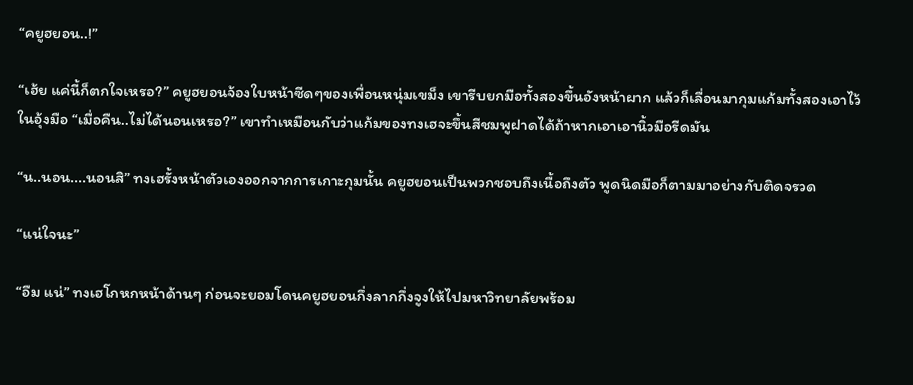“คยูฮยอน..!”

“เฮ้ย แค่นี้ก็ตกใจเหรอ?” คยูฮยอนจ้องใบหน้าซีดๆของเพื่อนหนุ่มเขม็ง เขารีบยกมือทั้งสองขึ้นอังหน้าผาก แล้วก็เลื่อนมากุมแก้มทั้งสองเอาไว้ในอุ้งมือ “เมื่อคืน..ไม่ได้นอนเหรอ?” เขาทำเหมือนกับว่าแก้มของทงเฮจะขึ้นสีชมพูฝาดได้ถ้าหากเอาเอานิ้วมือรีดมัน

“น..นอน....นอนสิ” ทงเฮรั้งหน้าตัวเองออกจากการเกาะกุมนั้น คยูฮยอนเป็นพวกชอบถึงเนื้อถึงตัว พูดนิดมือก็ตามมาอย่างกับติดจรวด

“แน่ใจนะ”

“อืม แน่” ทงเฮโกหกหน้าด้านๆ ก่อนจะยอมโดนคยูฮยอนกึ่งลากกึ่งจูงให้ไปมหาวิทยาลัยพร้อม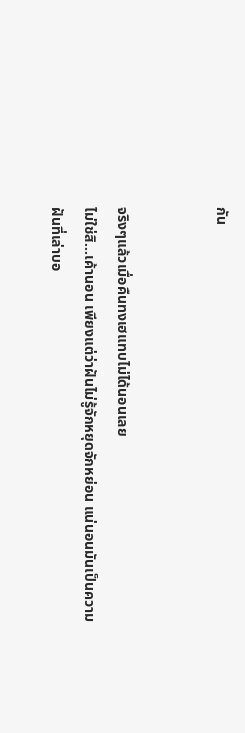กัน


จริงๆแล้วเมื่อคืนทงเฮแทบไม่ได้นอนเลย
ไม่ใช่สิ...เค้านอน เพียงแต่ว่าฝันไม่รู้จักหยุดจักหย่อน แน่นอนมันเป็นความฝันที่เล่าบอ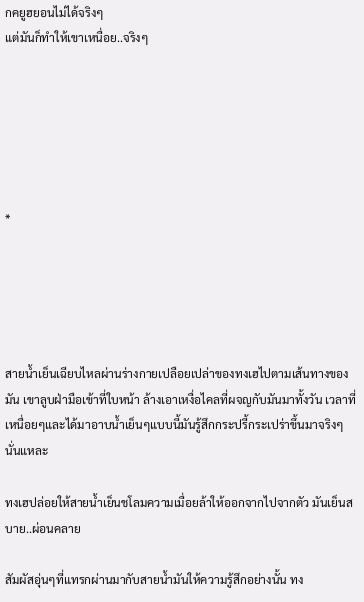กคยูฮยอนไม่ได้จริงๆ
แต่มันก็ทำให้เขาเหนื่อย..จริงๆ






*





สายน้ำเย็นเฉียบไหลผ่านร่างกายเปลือยเปล่าของทงเฮไปตามเส้นทางของมัน เขาลูบฝ่ามือเข้าที่ใบหน้า ล้างเอาเหงื่อไคลที่ผจญกับมันมาทั้งวัน เวลาที่เหนื่อยๆและได้มาอาบน้ำเย็นๆแบบนี้มันรู้สึกกระปรี้กระเปร่าขึ้นมาจริงๆนั่นแหละ

ทงเฮปล่อยให้สายน้ำเย็นชโลมความเมื่อยล้าให้ออกจากไปจากตัว มันเย็นสบาย..ผ่อนคลาย

สัมผัสอุ่นๆที่แทรกผ่านมากับสายน้ำมันให้ความรู้สึกอย่างนั้น ทง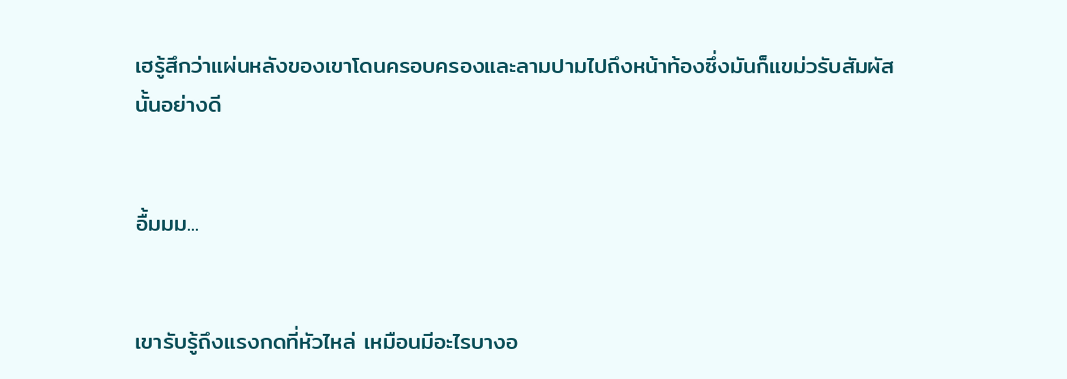เฮรู้สึกว่าแผ่นหลังของเขาโดนครอบครองและลามปามไปถึงหน้าท้องซึ่งมันก็แขม่วรับสัมผัสนั้นอย่างดี


อื้มมม...


เขารับรู้ถึงแรงกดที่หัวไหล่ เหมือนมีอะไรบางอ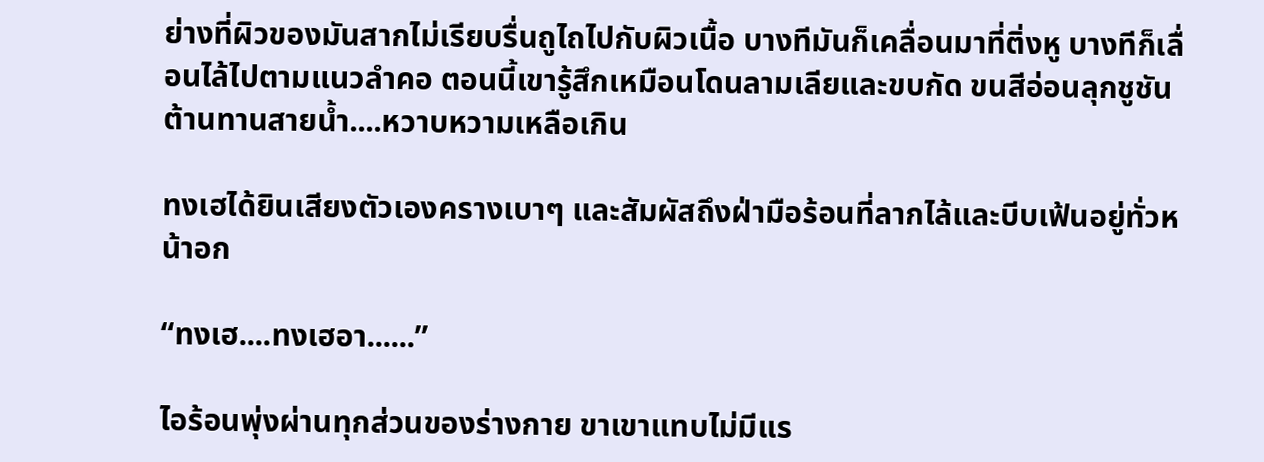ย่างที่ผิวของมันสากไม่เรียบรื่นถูไถไปกับผิวเนื้อ บางทีมันก็เคลื่อนมาที่ติ่งหู บางทีก็เลื่อนไล้ไปตามแนวลำคอ ตอนนี้เขารู้สึกเหมือนโดนลามเลียและขบกัด ขนสีอ่อนลุกชูชันต้านทานสายน้ำ....หวาบหวามเหลือเกิน

ทงเฮได้ยินเสียงตัวเองครางเบาๆ และสัมผัสถึงฝ่ามือร้อนที่ลากไล้และบีบเฟ้นอยู่ทั่วหน้าอก

“ทงเฮ....ทงเฮอา......”

ไอร้อนพุ่งผ่านทุกส่วนของร่างกาย ขาเขาแทบไม่มีแร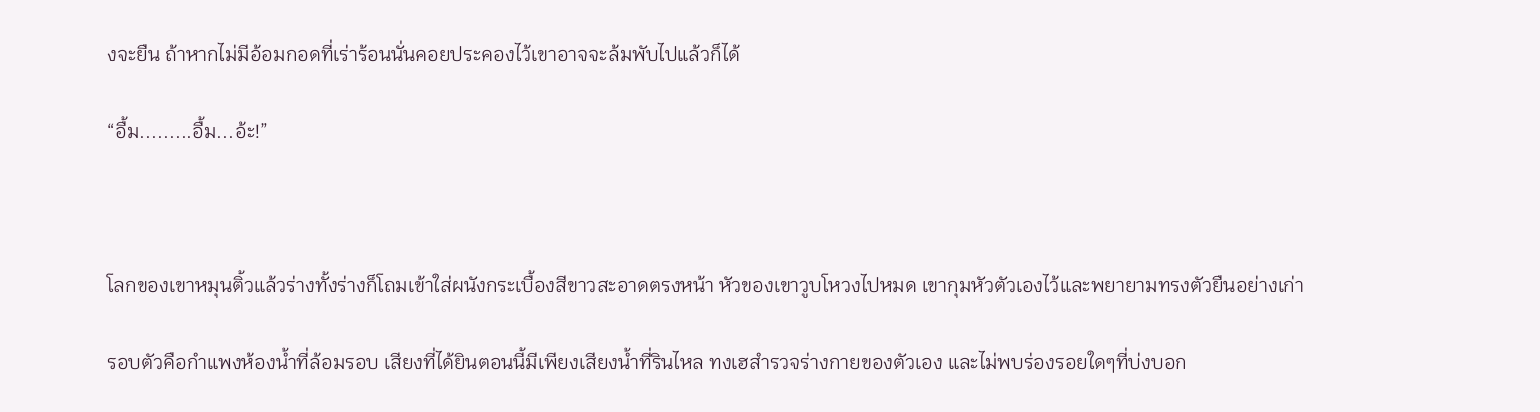งจะยืน ถ้าหากไม่มีอ้อมกอดที่เร่าร้อนนั่นคอยประคองไว้เขาอาจจะล้มพับไปแล้วก็ได้

“อื้ม.........อื้ม...อ้ะ!”



โลกของเขาหมุนติ้วแล้วร่างทั้งร่างก็โถมเข้าใส่ผนังกระเบื้องสีขาวสะอาดตรงหน้า หัวของเขาวูบโหวงไปหมด เขากุมหัวตัวเองไว้และพยายามทรงตัวยืนอย่างเก่า

รอบตัวคือกำแพงห้องน้ำที่ล้อมรอบ เสียงที่ได้ยินตอนนี้มีเพียงเสียงน้ำที่รินไหล ทงเฮสำรวจร่างกายของตัวเอง และไม่พบร่องรอยใดๆที่บ่งบอก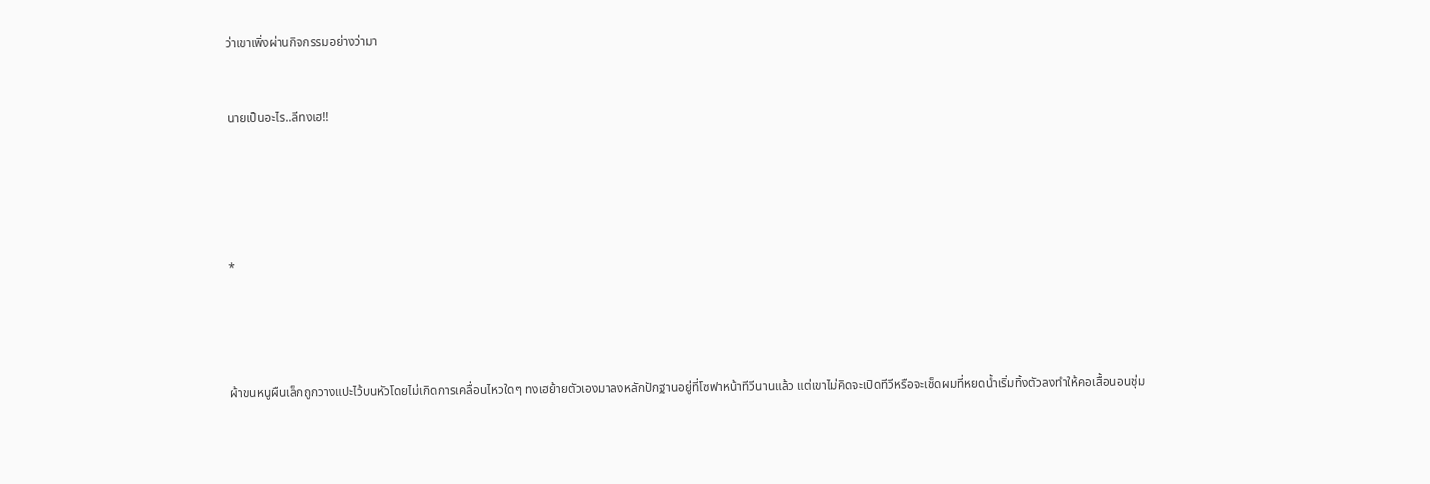ว่าเขาเพิ่งผ่านกิจกรรมอย่างว่ามา


นายเป็นอะไร..ลีทงเฮ!!





*




ผ้าขนหนูผืนเล็กถูกวางแปะไว้บนหัวโดยไม่เกิดการเคลื่อนไหวใดๆ ทงเฮย้ายตัวเองมาลงหลักปักฐานอยู่ที่โซฟาหน้าทีวีนานแล้ว แต่เขาไม่คิดจะเปิดทีวีหรือจะเช็ดผมที่หยดน้ำเริ่มทิ้งตัวลงทำให้คอเสื้อนอนชุ่ม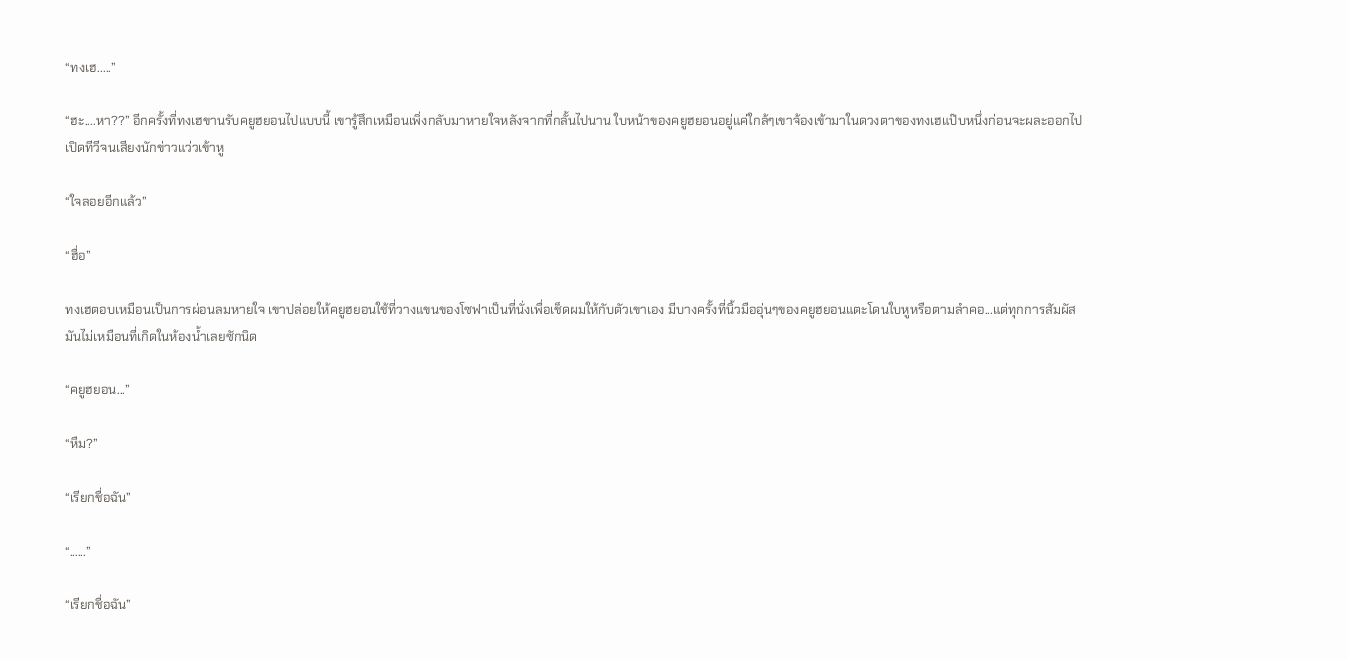“ทงเฮ.....”

“ฮะ....หา??” อีกครั้งที่ทงเฮขานรับคยูฮยอนไปแบบนี้ เขารู้สึกเหมือนเพิ่งกลับมาหายใจหลังจากที่กลั้นไปนาน ใบหน้าของคยูฮยอนอยู่แค่ใกล้ๆเขาจ้องเข้ามาในดวงตาของทงเฮแป๊บหนึ่งก่อนจะผละออกไปเปิดทีวีจนเสียงนักข่าวแว่วเข้าหู

“ใจลอยอีกแล้ว”

“ฮื่อ”

ทงเฮตอบเหมือนเป็นการผ่อนลมหายใจ เขาปล่อยให้คยูฮยอนใช้ที่วางแขนของโซฟาเป็นที่นั่งเพื่อเช็ดผมให้กับตัวเขาเอง มีบางครั้งที่นิ้วมืออุ่นๆของคยูฮยอนแตะโดนใบหูหรือตามลำคอ...แต่ทุกการสัมผัสมันไม่เหมือนที่เกิดในห้องน้ำเลยซักนิด

“คยูฮยอน...”

“หืม?”

“เรียกชื่อฉัน”

“......”

“เรียกชื่อฉัน”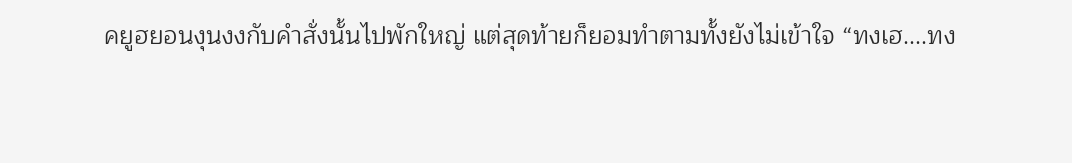คยูฮยอนงุนงงกับคำสั่งนั้นไปพักใหญ่ แต่สุดท้ายก็ยอมทำตามทั้งยังไม่เข้าใจ “ทงเฮ....ทง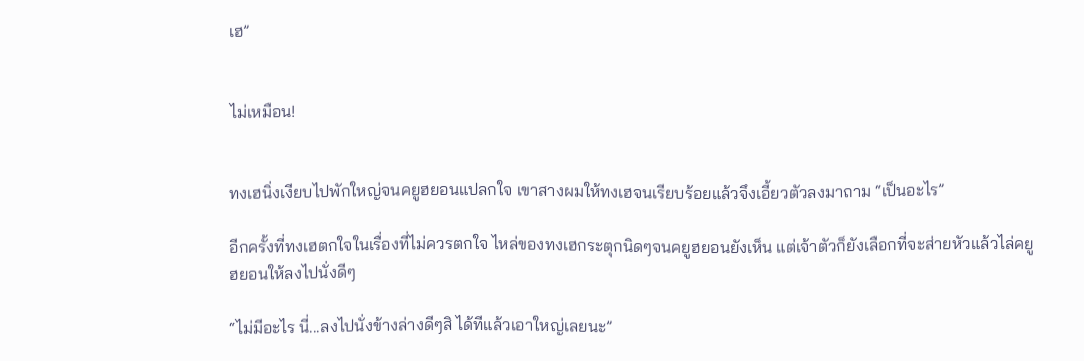เฮ”


ไม่เหมือน!


ทงเฮนิ่งเงียบไปพักใหญ่จนคยูฮยอนแปลกใจ เขาสางผมให้ทงเฮจนเรียบร้อยแล้วจึงเอี้ยวตัวลงมาถาม “เป็นอะไร”

อีกครั้งที่ทงเฮตกใจในเรื่องที่ไม่ควรตกใจ ไหล่ของทงเฮกระตุกนิดๆจนคยูฮยอนยังเห็น แต่เจ้าตัวก็ยังเลือกที่จะส่ายหัวแล้วไล่คยูฮยอนให้ลงไปนั่งดีๆ

“ไม่มีอะไร นี่...ลงไปนั่งข้างล่างดีๆสิ ได้ทีแล้วเอาใหญ่เลยนะ”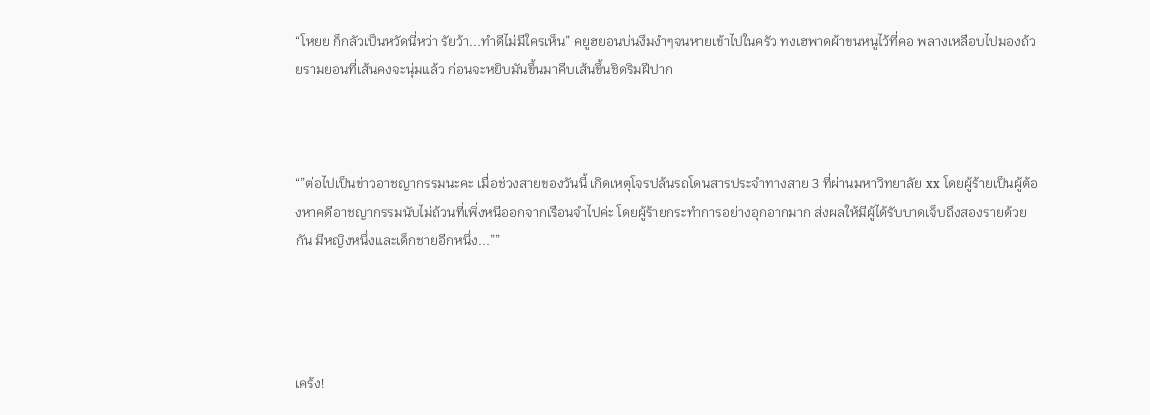“โหยย ก็กลัวเป็นหวัดนี่หว่า รัยว้า...ทำดีไม่มีใครเห็น” คยูฮยอนบ่นงึมงำๆจนหายเข้าไปในครัว ทงเฮพาดผ้าขนหนูไว้ที่คอ พลางเหลือบไปมองถ้วยรามยอนที่เส้นคงจะนุ่มแล้ว ก่อนจะหยิบมันขึ้นมาคีบเส้นขึ้นชิดริมฝีปาก



“”ต่อไปเป็นข่าวอาชญากรรมนะคะ เมื่อช่วงสายของวันนี้ เกิดเหตุโจรปล้นรถโดนสารประจำทางสาย 3 ที่ผ่านมหาวิทยาลัย xx โดยผู้ร้ายเป็นผู้ต้องหาคดีอาชญากรรมนับไม่ถ้วนที่เพิ่งหนีออกจากเรือนจำไปค่ะ โดยผู้ร้ายกระทำการอย่างอุกอากมาก ส่งผลให้มีผู้ได้รับบาดเจ็บถึงสองรายด้วยกัน มีหญิงหนึ่งและเด็กชายอีกหนึ่ง...””




เคร้ง!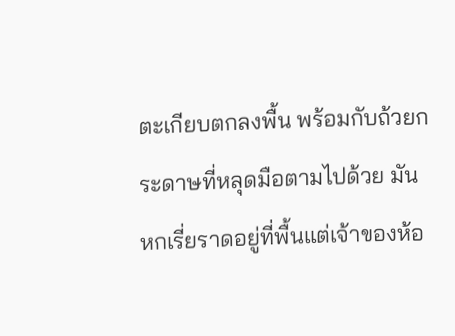ตะเกียบตกลงพื้น พร้อมกับถ้วยกระดาษที่หลุดมือตามไปด้วย มันหกเรี่ยราดอยู่ที่พื้นแต่เจ้าของห้อ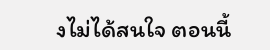งไม่ได้สนใจ ตอนนี้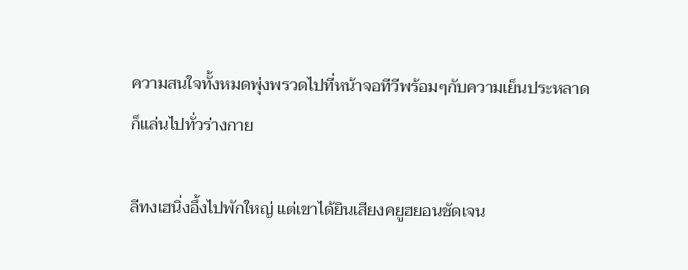ความสนใจทั้งหมดพุ่งพรวดไปที่หน้าจอทีวีพร้อมๆกับความเย็นประหลาดก็แล่นไปทั่วร่างกาย

ลีทงเฮนิ่งอึ้งไปพักใหญ่ แต่เขาได้ยินเสียงคยูฮยอนชัดเจน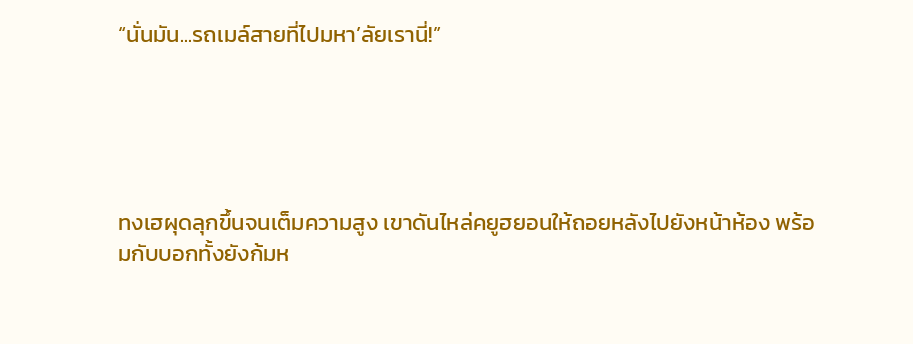“นั่นมัน...รถเมล์สายที่ไปมหา’ลัยเรานี่!”





ทงเฮผุดลุกขึ้นจนเต็มความสูง เขาดันไหล่คยูฮยอนให้ถอยหลังไปยังหน้าห้อง พร้อมกับบอกทั้งยังก้มห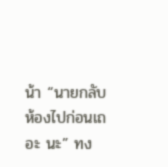น้า “นายกลับห้องไปก่อนเถอะ นะ” ทง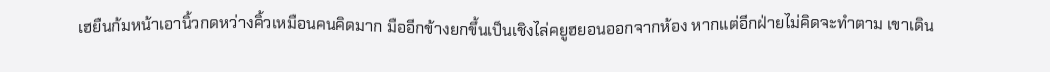เฮยืนก้มหน้าเอานิ้วกดหว่างคิ้วเหมือนคนคิดมาก มืออีกข้างยกขึ้นเป็นเชิงไล่คยูฮยอนออกจากห้อง หากแต่อีกฝ่ายไม่คิดจะทำตาม เขาเดิน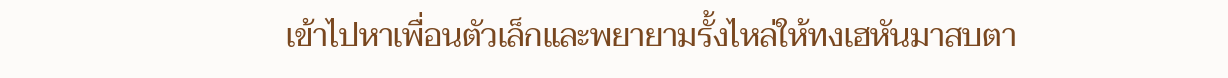เข้าไปหาเพื่อนตัวเล็กและพยายามรั้งไหล่ให้ทงเฮหันมาสบตา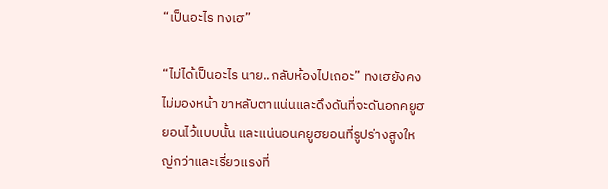“เป็นอะไร ทงเฮ”

“ไม่ได้เป็นอะไร นาย..กลับห้องไปเถอะ” ทงเฮยังคงไม่มองหน้า ขาหลับตาแน่นและดึงดันที่จะดันอกคยูฮยอนไว้แบบนั้น และแน่นอนคยูฮยอนที่รูปร่างสูงใหญ่กว่าและเรี่ยวแรงที่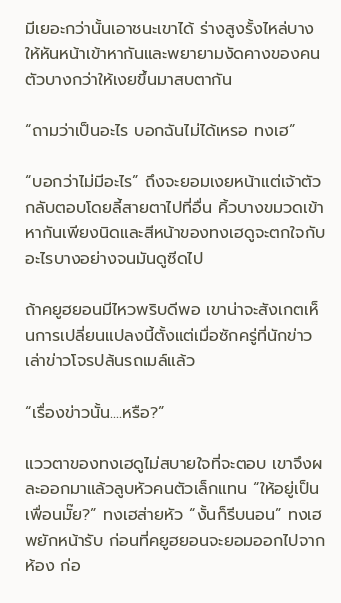มีเยอะกว่านั้นเอาชนะเขาได้ ร่างสูงรั้งไหล่บางให้หันหน้าเข้าหากันและพยายามงัดคางของคนตัวบางกว่าให้เงยขึ้นมาสบตากัน

“ถามว่าเป็นอะไร บอกฉันไม่ได้เหรอ ทงเฮ”

“บอกว่าไม่มีอะไร” ถึงจะยอมเงยหน้าแต่เจ้าตัวกลับตอบโดยลี้สายตาไปที่อื่น คิ้วบางขมวดเข้าหากันเพียงนิดและสีหน้าของทงเฮดูจะตกใจกับอะไรบางอย่างจนมันดูซีดไป

ถ้าคยูฮยอนมีไหวพริบดีพอ เขาน่าจะสังเกตเห็นการเปลี่ยนแปลงนี้ตั้งแต่เมื่อซักครู่ที่นักข่าวเล่าข่าวโจรปล้นรถเมล์แล้ว

“เรื่องข่าวนั้น....หรือ?”

แววตาของทงเฮดูไม่สบายใจที่จะตอบ เขาจึงผละออกมาแล้วลูบหัวคนตัวเล็กแทน “ให้อยู่เป็นเพื่อนมั๊ย?” ทงเฮส่ายหัว “งั้นก็รีบนอน” ทงเฮพยักหน้ารับ ก่อนที่คยูฮยอนจะยอมออกไปจากห้อง ก่อ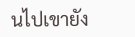นไปเขายัง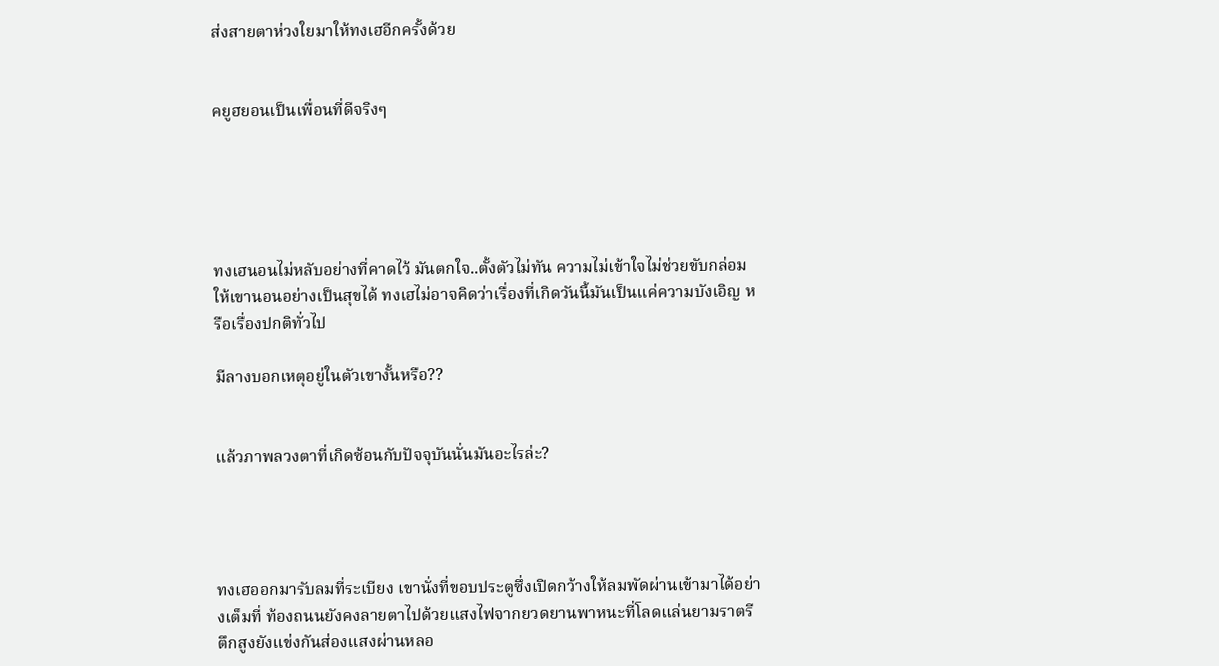ส่งสายตาห่วงใยมาให้ทงเฮอีกครั้งด้วย


คยูฮยอนเป็นเพื่อนที่ดีจริงๆ





ทงเฮนอนไม่หลับอย่างที่คาดไว้ มันตกใจ..ตั้งตัวไม่ทัน ความไม่เข้าใจไม่ช่วยขับกล่อมให้เขานอนอย่างเป็นสุขได้ ทงเฮไม่อาจคิดว่าเรื่องที่เกิดวันนี้มันเป็นแค่ความบังเอิญ หรือเรื่องปกติทั่วไป

มีลางบอกเหตุอยู่ในตัวเขางั้นหรือ??


แล้วภาพลวงตาที่เกิดซ้อนกับปัจจุบันนั่นมันอะไรล่ะ?




ทงเฮออกมารับลมที่ระเบียง เขานั่งที่ขอบประตูซึ่งเปิดกว้างให้ลมพัดผ่านเข้ามาได้อย่างเต็มที่ ท้องถนนยังคงลายตาไปด้วยแสงไฟจากยวดยานพาหนะที่โลดแล่นยามราตรี ตึกสูงยังแข่งกันส่องแสงผ่านหลอ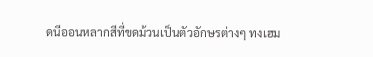ดนีออนหลากสีที่ขดม้วนเป็นตัวอักษรต่างๆ ทงเฮม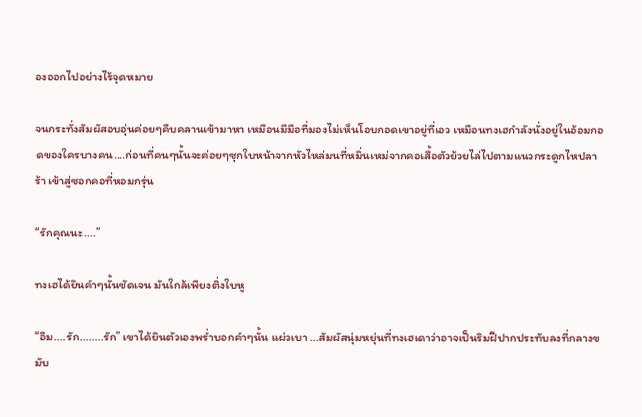องออกไปอย่างไร้จุดหมาย

จนกระทั่งสัมผัสอบอุ่นค่อยๆคืบคลานเข้ามาหา เหมือนมีมือที่มองไม่เห็นโอบกอดเขาอยู่ที่เอว เหมือนทงเฮกำลังนั่งอยู่ในอ้อมกอดของใครบางคน....ก่อนที่คนๆนั้นจะค่อยๆซุกใบหน้าจากหัวไหล่มนที่หมิ่นเหม่จากคอเสื้อตัวย้วยไล่ไปตามแนวกระดูกไหปลาร้า เข้าสู่ซอกคอที่หอมกรุ่น

“รักคุณนะ....”

ทงเฮได้ยินคำๆนั้นชัดเจน มันใกล้เพียงติ่งใบหู

“อืม....รัก........รัก” เขาได้ยินตัวเองพร่ำบอกคำๆนั้น แผ่วเบา ...สัมผัสนุ่มหยุ่นที่ทงเฮเดาว่าอาจเป็นริมฝีปากประทับลงที่กลางขมับ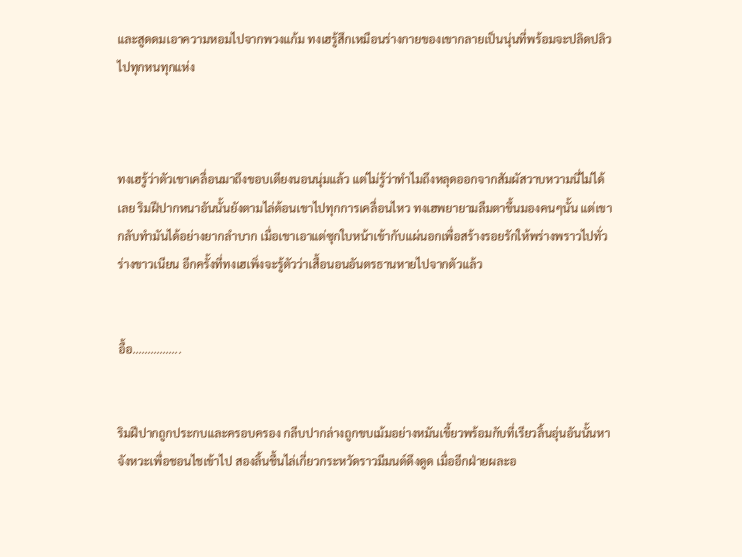และสูดดมเอาความหอมไปจากพวงแก้ม ทงเฮรู้สึกเหมือนร่างกายของเขากลายเป็นนุ่นที่พร้อมจะปลิดปลิวไปทุกหนทุกแห่ง



ทงเฮรู้ว่าตัวเขาเคลื่อนมาถึงขอบเตียงนอนนุ่มแล้ว แต่ไม่รู้ว่าทำไมถึงหลุดออกจากสัมผัสวาบหวามนี่ไม่ได้เลย ริมฝีปากหนาอันนั้นยังตามไล่ต้อนเขาไปทุกการเคลื่อนไหว ทงเฮพยายามลืมตาขึ้นมองคนๆนั้น แต่เขากลับทำมันได้อย่างยากลำบาก เมื่อเขาเอาแต่ซุกใบหน้าเข้ากับแผ่นอกเพื่อสร้างรอยรักให้พร่างพราวไปทั่วร่างขาวเนียน อีกครั้งที่ทงเฮเพิ่งจะรู้ตัวว่าเสื้อนอนอันตรธานหายไปจากตัวแล้ว


อื้อ................


ริมฝีปากถูกประกบและครอบครอง กลีบปากล่างถูกขบเม้มอย่างหมันเขี้ยวพร้อมกับที่เรียวลิ้นอุ่นอันนั้นหาจังหวะเพื่อชอนไชเข้าไป สองลิ้นชื้นไล่เกี่ยวกระหวัดราวมีมนต์ดึงดูด เมื่ออีกฝ่ายผละอ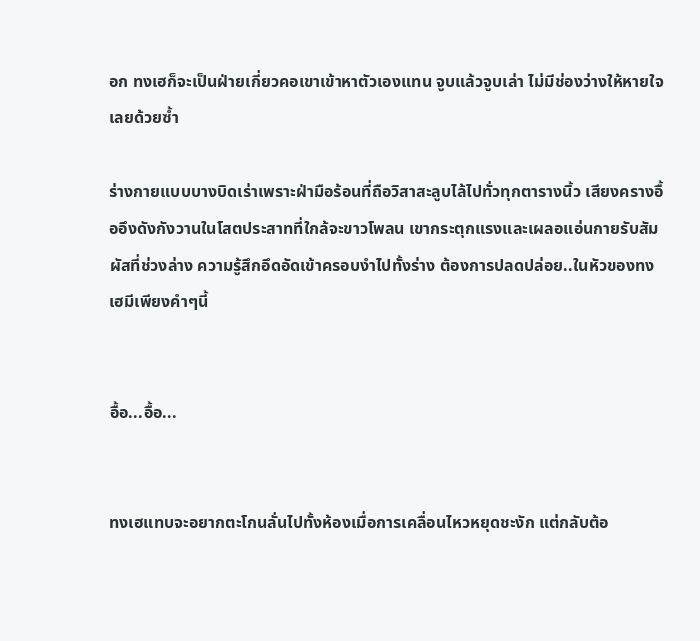อก ทงเฮก็จะเป็นฝ่ายเกี่ยวคอเขาเข้าหาตัวเองแทน จูบแล้วจูบเล่า ไม่มีช่องว่างให้หายใจเลยด้วยซ้ำ

ร่างกายแบบบางบิดเร่าเพราะฝ่ามือร้อนที่ถือวิสาสะลูบไล้ไปทั่วทุกตารางนิ้ว เสียงครางอื้ออึงดังกังวานในโสตประสาทที่ใกล้จะขาวโพลน เขากระตุกแรงและเผลอแอ่นกายรับสัมผัสที่ช่วงล่าง ความรู้สึกอึดอัดเข้าครอบงำไปทั้งร่าง ต้องการปลดปล่อย..ในหัวของทงเฮมีเพียงคำๆนี้


อื้อ...อื้อ...


ทงเฮแทบจะอยากตะโกนลั่นไปทั้งห้องเมื่อการเคลื่อนไหวหยุดชะงัก แต่กลับต้อ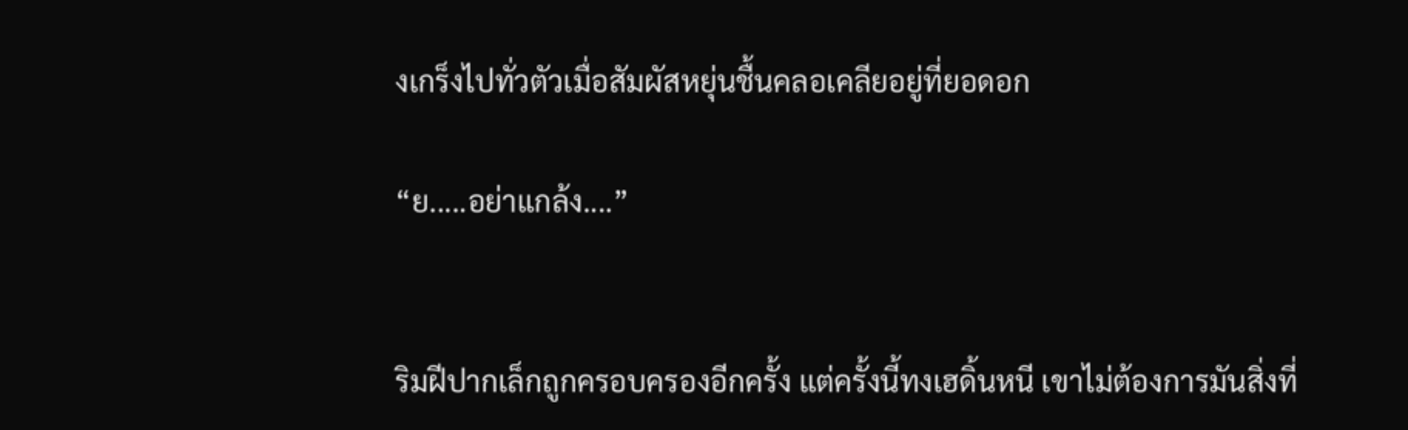งเกร็งไปทั่วตัวเมื่อสัมผัสหยุ่นชื้นคลอเคลียอยู่ที่ยอดอก

“ย.....อย่าแกล้ง....”


ริมฝีปากเล็กถูกครอบครองอีกครั้ง แต่ครั้งนี้ทงเฮดิ้นหนี เขาไม่ต้องการมันสิ่งที่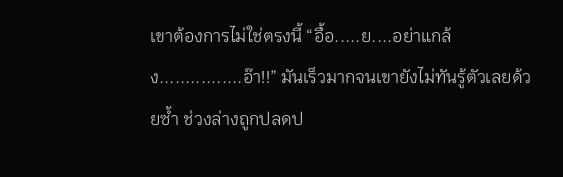เขาต้องการไม่ใช่ตรงนี้ “อื้อ.....ย....อย่าแกล้ง................อ๊า!!” มันเร็วมากจนเขายังไม่ทันรู้ตัวเลยด้วยซ้ำ ช่วงล่างถูกปลดป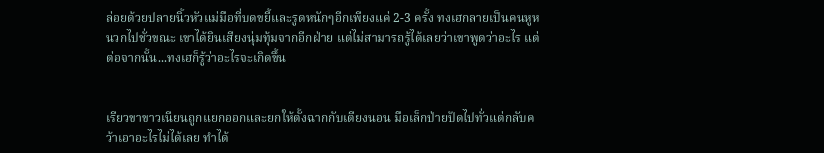ล่อยด้วยปลายนิ้วหัวแม่มือที่บดขยี้และรูดหนักๆอีกเพียงแค่ 2-3 ครั้ง ทงเฮกลายเป็นคนหูหนวกไปชั่วขณะ เขาได้ยินเสียงนุ่มทุ้มจากอีกฝ่าย แต่ไม่สามารถรู้ได้เลยว่าเขาพูดว่าอะไร แต่ต่อจากนั้น...ทงเฮก็รู้ว่าอะไรจะเกิดขึ้น


เรียวขาขาวเนียนถูกแยกออกและยกให้ตั้งฉากกับเตียงนอน มือเล็กป่ายปัดไปทั่วแต่กลับคว้าเอาอะไรไม่ได้เลย ทำได้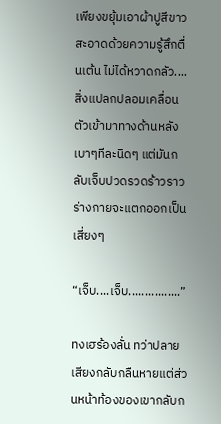เพียงขยุ้มเอาผ้าปูสีขาวสะอาดด้วยความรู้สึกตื่นเต้น ไม่ได้หวาดกลัว....สิ่งแปลกปลอมเคลื่อนตัวเข้ามาทางด้านหลังเบาๆทีละนิดๆ แต่มันกลับเจ็บปวดรวดร้าวราวร่างกายจะแตกออกเป็นเสี่ยงๆ

“เจ็บ....เจ็บ................”

ทงเฮร้องลั่น ทว่าปลายเสียงกลับกลืนหายแต่ส่วนหน้าท้องของเขากลับก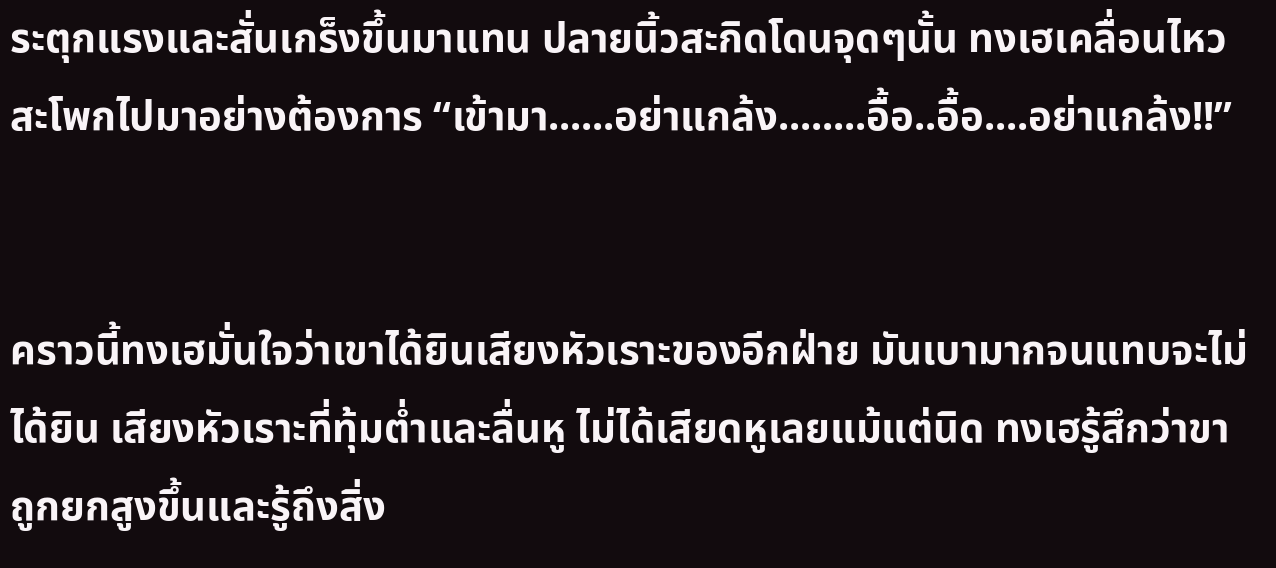ระตุกแรงและสั่นเกร็งขึ้นมาแทน ปลายนิ้วสะกิดโดนจุดๆนั้น ทงเฮเคลื่อนไหวสะโพกไปมาอย่างต้องการ “เข้ามา......อย่าแกล้ง........อื้อ..อื้อ....อย่าแกล้ง!!”


คราวนี้ทงเฮมั่นใจว่าเขาได้ยินเสียงหัวเราะของอีกฝ่าย มันเบามากจนแทบจะไม่ได้ยิน เสียงหัวเราะที่ทุ้มต่ำและลื่นหู ไม่ได้เสียดหูเลยแม้แต่นิด ทงเฮรู้สึกว่าขาถูกยกสูงขึ้นและรู้ถึงสิ่ง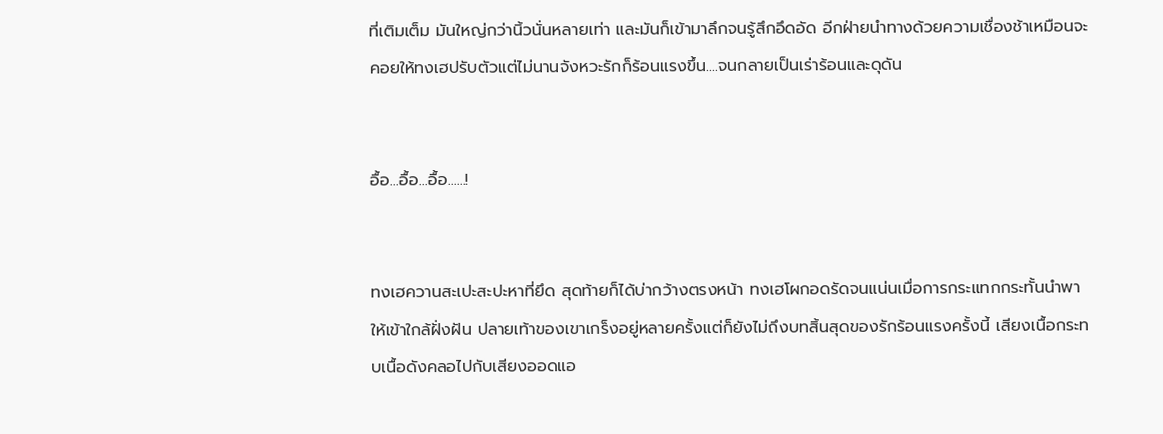ที่เติมเต็ม มันใหญ่กว่านิ้วนั่นหลายเท่า และมันก็เข้ามาลึกจนรู้สึกอึดอัด อีกฝ่ายนำทางด้วยความเชื่องช้าเหมือนจะคอยให้ทงเฮปรับตัวแต่ไม่นานจังหวะรักก็ร้อนแรงขึ้น....จนกลายเป็นเร่าร้อนและดุดัน


อื้อ...อื้อ...อื้อ......!


ทงเฮควานสะเปะสะปะหาที่ยึด สุดท้ายก็ได้บ่ากว้างตรงหน้า ทงเฮโผกอดรัดจนแน่นเมื่อการกระแทกกระทั้นนำพาให้เข้าใกล้ฝั่งฝัน ปลายเท้าของเขาเกร็งอยู่หลายครั้งแต่ก็ยังไม่ถึงบทสิ้นสุดของรักร้อนแรงครั้งนี้ เสียงเนื้อกระทบเนื้อดังคลอไปกับเสียงออดแอ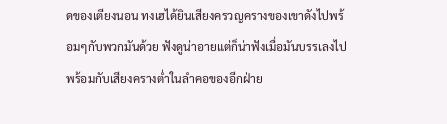ดของเตียงนอน ทงเฮได้ยินเสียงครวญครางของเขาดังไปพร้อมๆกับพวกมันด้วย ฟังดูน่าอายแต่ก็น่าฟังเมื่อมันบรรเลงไปพร้อมกับเสียงครางต่ำในลำคอของอีกฝ่าย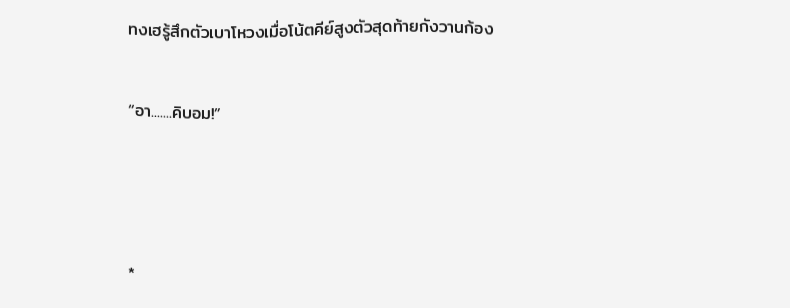ทงเฮรู้สึกตัวเบาโหวงเมื่อโน้ตคีย์สูงตัวสุดท้ายกังวานก้อง


“อา.......คิบอม!”





*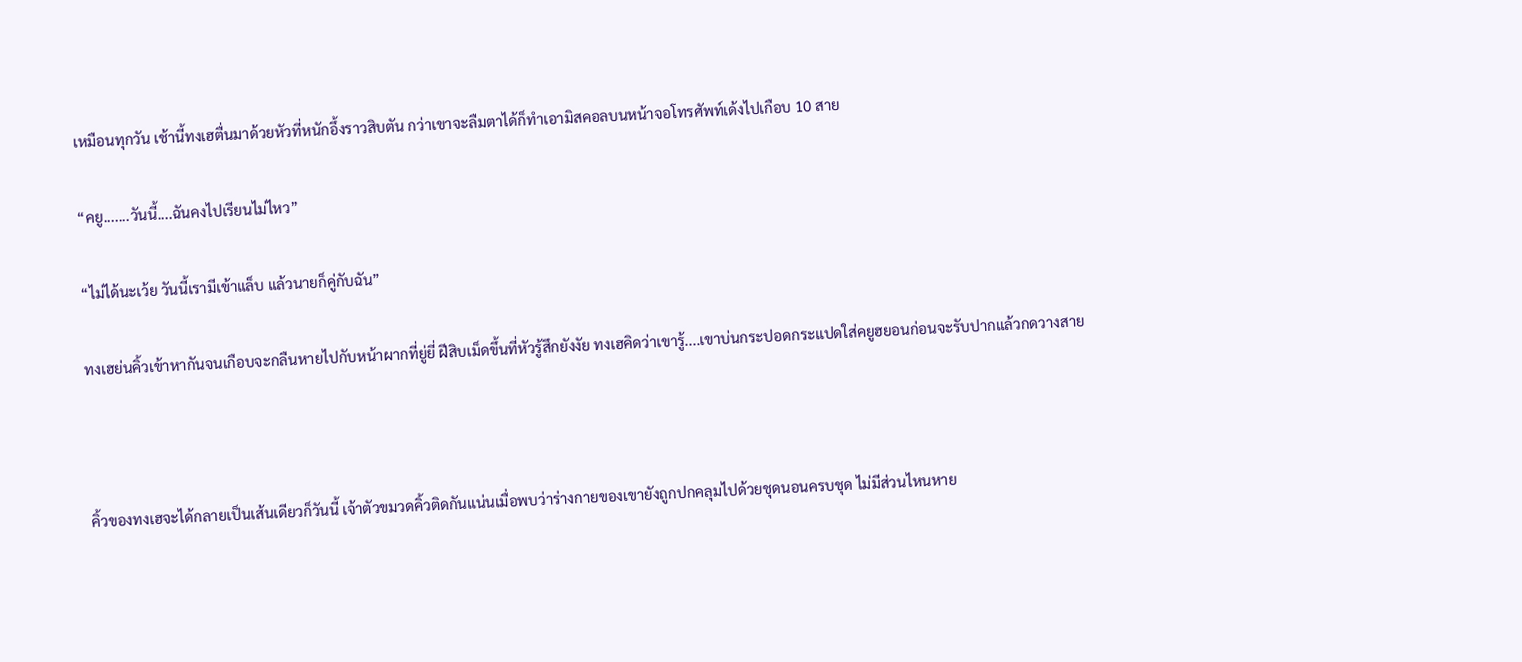เหมือนทุกวัน เช้านี้ทงเฮตื่นมาด้วยหัวที่หนักอึ้งราวสิบตัน กว่าเขาจะลืมตาได้ก็ทำเอามิสคอลบนหน้าจอโทรศัพท์เด้งไปเกือบ 10 สาย

“คยู.......วันนี้....ฉันคงไปเรียนไม่ไหว”

“ไม่ได้นะเว้ย วันนี้เรามีเข้าแล็บ แล้วนายก็คู่กับฉัน”

ทงเฮย่นคิ้วเข้าหากันจนเกือบจะกลืนหายไปกับหน้าผากที่ยู่ยี่ ฝีสิบเม็ดขึ้นที่หัวรู้สึกยังงัย ทงเฮคิดว่าเขารู้....เขาบ่นกระปอดกระแปดใส่คยูฮยอนก่อนจะรับปากแล้วกดวางสาย



คิ้วของทงเฮจะได้กลายเป็นเส้นเดียวก็วันนี้ เจ้าตัวขมวดคิ้วติดกันแน่นเมื่อพบว่าร่างกายของเขายังถูกปกคลุมไปด้วยชุดนอนครบชุด ไม่มีส่วนไหนหาย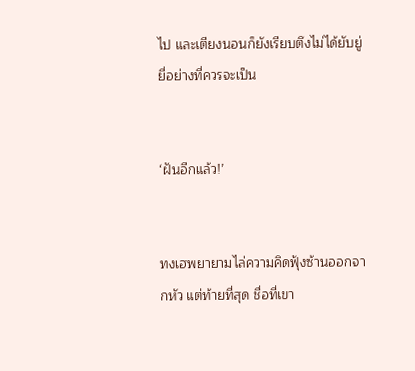ไป และเตียงนอนก็ยังเรียบตึงไม่ได้ยับยู่ยี่อย่างที่ควรจะเป็น


‘ฝันอีกแล้ว!’


ทงเฮพยายามไล่ความคิดฟุ้งซ้านออกจากหัว แต่ท้ายที่สุด ชื่อที่เขา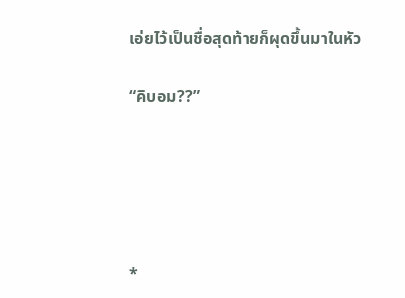เอ่ยไว้เป็นชื่อสุดท้ายก็ผุดขึ้นมาในหัว

“คิบอม??”





*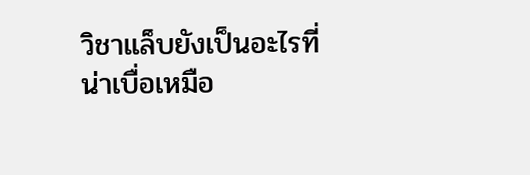วิชาแล็บยังเป็นอะไรที่น่าเบื่อเหมือ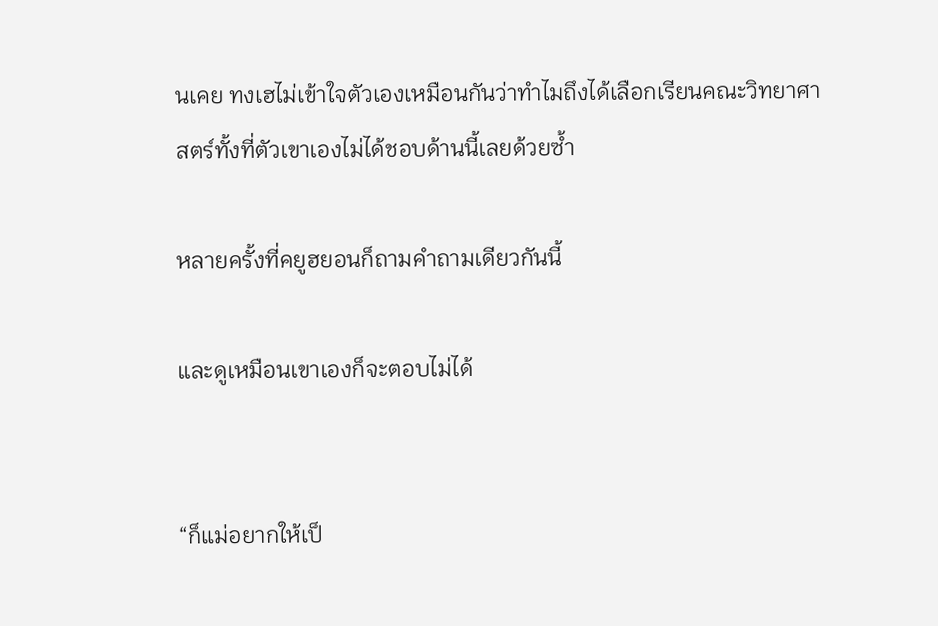นเคย ทงเฮไม่เข้าใจตัวเองเหมือนกันว่าทำไมถึงได้เลือกเรียนคณะวิทยาศาสตร์ทั้งที่ตัวเขาเองไม่ได้ชอบด้านนี้เลยด้วยซ้ำ

หลายครั้งที่คยูฮยอนก็ถามคำถามเดียวกันนี้

และดูเหมือนเขาเองก็จะตอบไม่ได้


“ก็แม่อยากให้เป็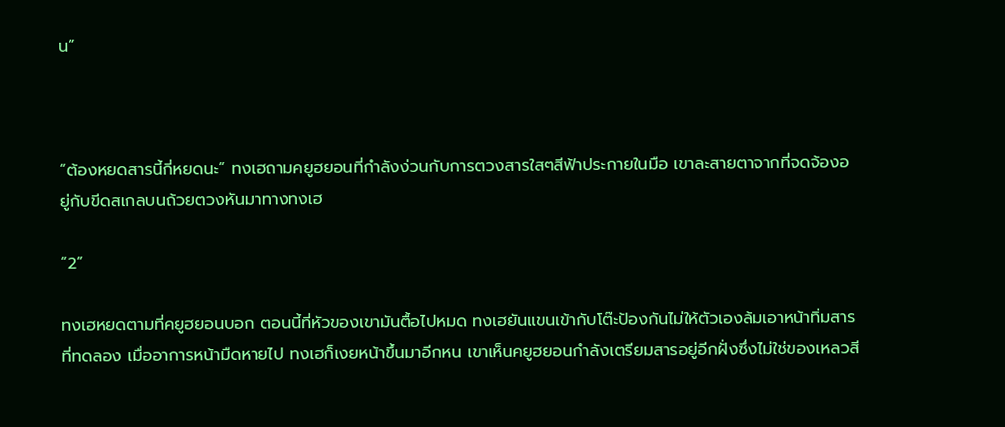น”



“ต้องหยดสารนี้กี่หยดนะ” ทงเฮถามคยูฮยอนที่กำลังง่วนกับการตวงสารใสๆสีฟ้าประกายในมือ เขาละสายตาจากที่จดจ้องอยู่กับขีดสเกลบนถ้วยตวงหันมาทางทงเฮ

“2”

ทงเฮหยดตามที่คยูฮยอนบอก ตอนนี้ที่หัวของเขามันตื้อไปหมด ทงเฮยันแขนเข้ากับโต๊ะป้องกันไม่ให้ตัวเองล้มเอาหน้าทิ่มสารที่ทดลอง เมื่ออาการหน้ามืดหายไป ทงเฮก็เงยหน้าขึ้นมาอีกหน เขาเห็นคยูฮยอนกำลังเตรียมสารอยู่อีกฝั่งซึ่งไม่ใช่ของเหลวสี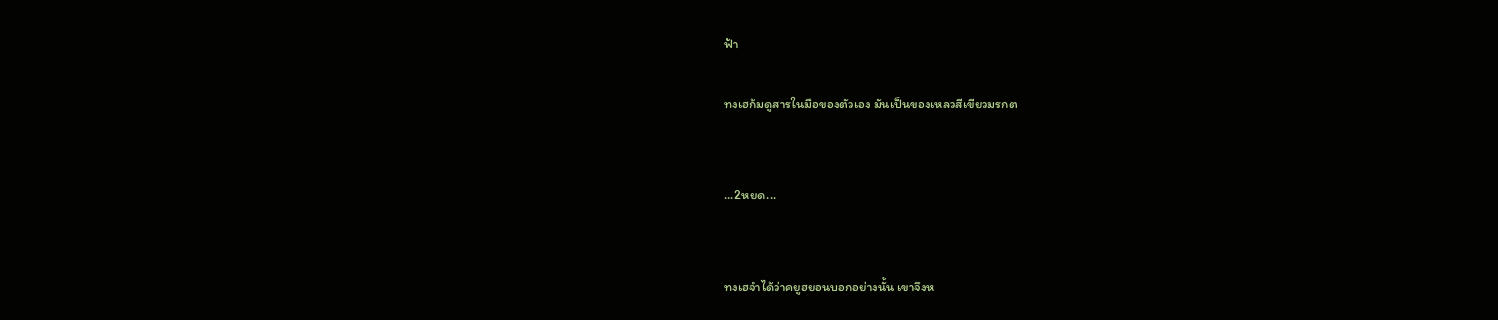ฟ้า

ทงเฮก้มดูสารในมือของตัวเอง มันเป็นของเหลวสีเขียวมรกต


...2หยด...


ทงเฮจำได้ว่าคยูฮยอนบอกอย่างนั้น เขาจึงห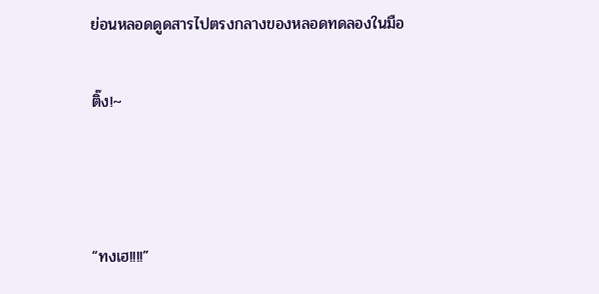ย่อนหลอดดูดสารไปตรงกลางของหลอดทดลองในมือ

ติ๊ง!~



“ทงเฮ!!!!”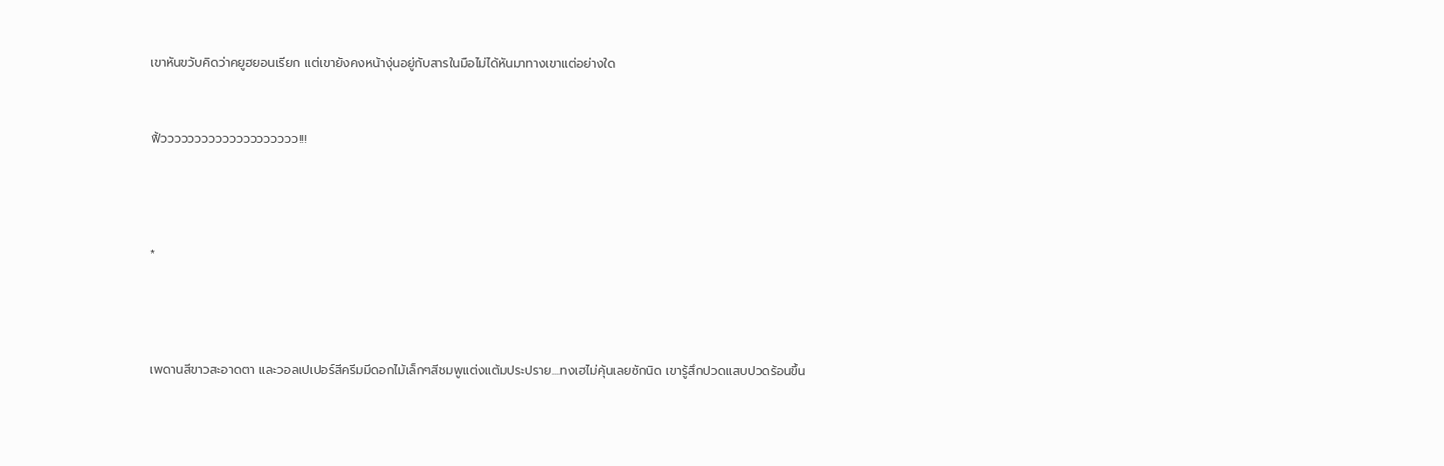เขาหันขวับคิดว่าคยูฮยอนเรียก แต่เขายังคงหน้างุ่นอยู่กับสารในมือไม่ได้หันมาทางเขาแต่อย่างใด



ฟิ้วววววววววววววววววววว!!!





*





เพดานสีขาวสะอาดตา และวอลเปเปอร์สีครีมมีดอกไม้เล็กๆสีชมพูแต่งแต้มประปราย....ทงเฮไม่คุ้นเลยซักนิด เขารู้สึกปวดแสบปวดร้อนขึ้น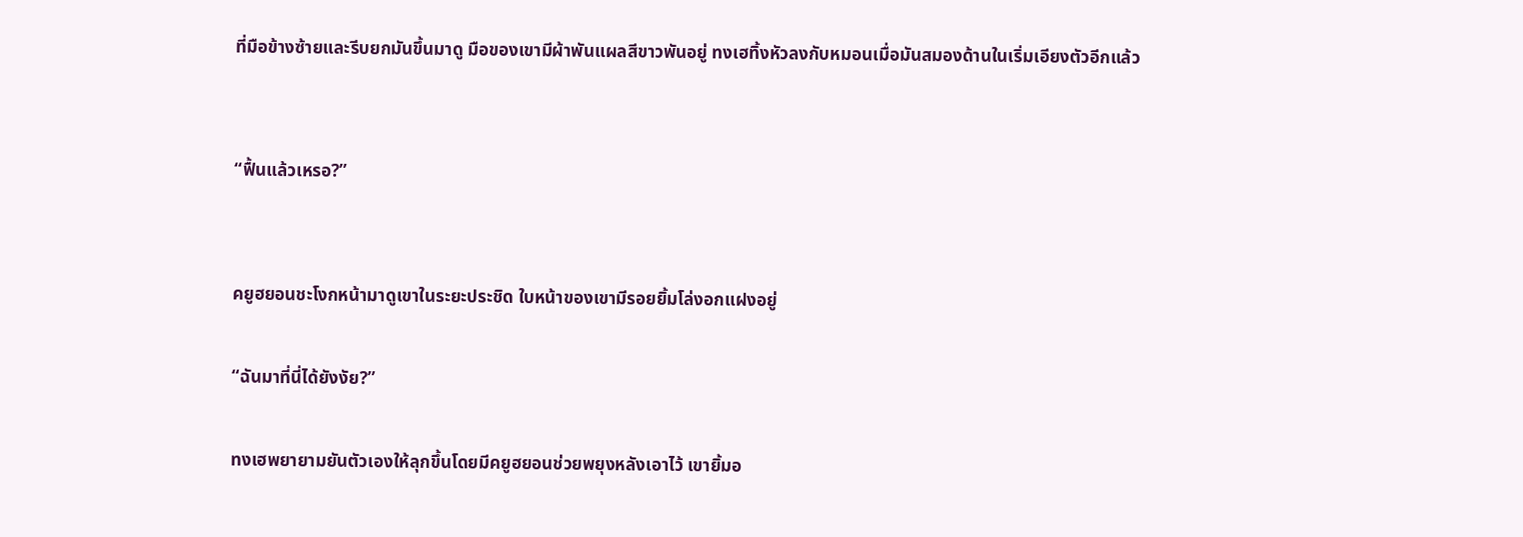ที่มือข้างซ้ายและรีบยกมันขึ้นมาดู มือของเขามีผ้าพันแผลสีขาวพันอยู่ ทงเฮทิ้งหัวลงกับหมอนเมื่อมันสมองด้านในเริ่มเอียงตัวอีกแล้ว


“ฟื้นแล้วเหรอ?”


คยูฮยอนชะโงกหน้ามาดูเขาในระยะประชิด ใบหน้าของเขามีรอยยิ้มโล่งอกแฝงอยู่

“ฉันมาที่นี่ได้ยังงัย?”

ทงเฮพยายามยันตัวเองให้ลุกขึ้นโดยมีคยูฮยอนช่วยพยุงหลังเอาไว้ เขายิ้มอ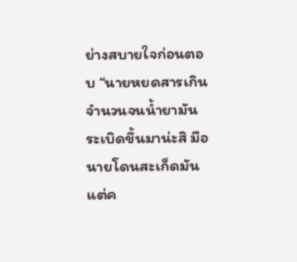ย่างสบายใจก่อนตอบ “นายหยดสารเกินจำนวนจนน้ำยามันระเบิดขึ้นมาน่ะสิ มือนายโดนสะเก็ดมันแต่ค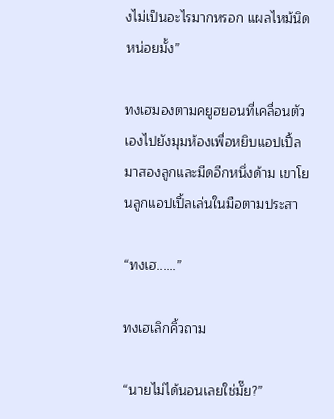งไม่เป็นอะไรมากหรอก แผลไหม้นิดหน่อยมั้ง”

ทงเฮมองตามคยูฮยอนที่เคลื่อนตัวเองไปยังมุมห้องเพื่อหยิบแอปเปิ้ลมาสองลูกและมีดอีกหนึ่งด้าม เขาโยนลูกแอปเปิ้ลเล่นในมือตามประสา

“ทงเฮ......”

ทงเฮเลิกคิ้วถาม

“นายไม่ได้นอนเลยใช่มั๊ย?”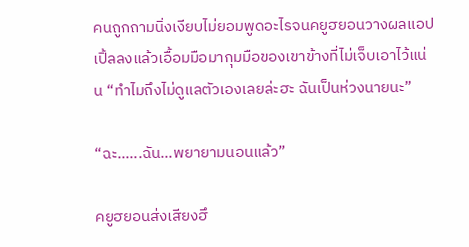คนถูกถามนิ่งเงียบไม่ยอมพูดอะไรจนคยูฮยอนวางผลแอปเปิ้ลลงแล้วเอื้อมมือมากุมมือของเขาข้างที่ไม่เจ็บเอาไว้แน่น “ทำไมถึงไม่ดูแลตัวเองเลยล่ะฮะ ฉันเป็นห่วงนายนะ”

“ฉะ......ฉัน...พยายามนอนแล้ว”

คยูฮยอนส่งเสียงฮึ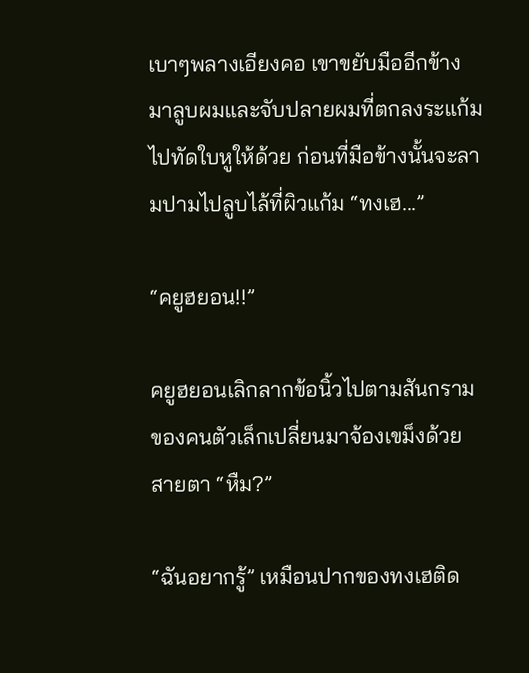เบาๆพลางเอียงคอ เขาขยับมืออีกข้างมาลูบผมและจับปลายผมที่ตกลงระแก้มไปทัดใบหูให้ด้วย ก่อนที่มือข้างนั้นจะลามปามไปลูบไล้ที่ผิวแก้ม “ทงเฮ...”

“คยูฮยอน!!”

คยูฮยอนเลิกลากข้อนิ้วไปตามสันกรามของคนตัวเล็กเปลี่ยนมาจ้องเขม็งด้วยสายตา “หืม?”

“ฉันอยากรู้” เหมือนปากของทงเฮติด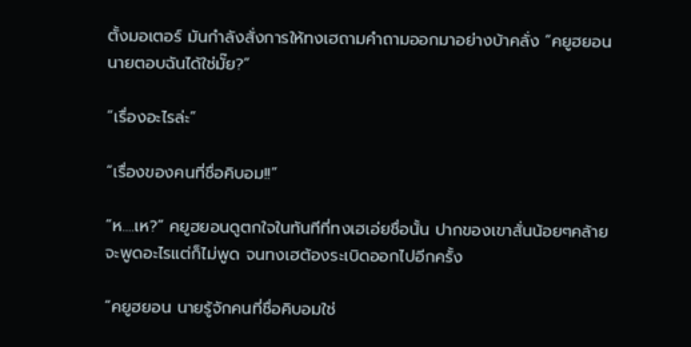ตั้งมอเตอร์ มันกำลังสั่งการให้ทงเฮถามคำถามออกมาอย่างบ้าคลั่ง “คยูฮยอนนายตอบฉันได้ใช่มั๊ย?”

“เรื่องอะไรล่ะ”

“เรื่องของคนที่ชื่อคิบอม!!”

“ห....เห?” คยูฮยอนดูตกใจในทันทีที่ทงเฮเอ่ยชื่อนั้น ปากของเขาสั่นน้อยๆคล้ายจะพูดอะไรแต่ก็ไม่พูด จนทงเฮต้องระเบิดออกไปอีกครั้ง

“คยูฮยอน นายรู้จักคนที่ชื่อคิบอมใช่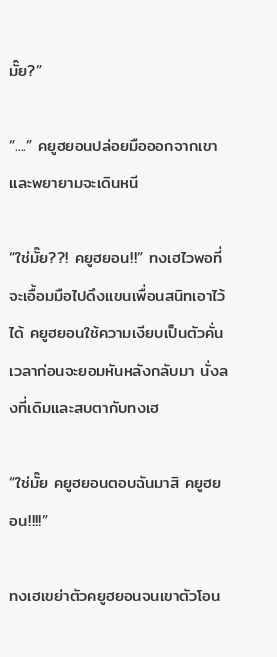มั๊ย?”

“....” คยูฮยอนปล่อยมือออกจากเขา และพยายามจะเดินหนี

“ใช่มั๊ย??! คยูฮยอน!!” ทงเฮไวพอที่จะเอื้อมมือไปดึงแขนเพื่อนสนิทเอาไว้ได้ คยูฮยอนใช้ความเงียบเป็นตัวคั่นเวลาก่อนจะยอมหันหลังกลับมา นั่งลงที่เดิมและสบตากับทงเฮ

“ใช่มั๊ย คยูฮยอนตอบฉันมาสิ คยูฮยอน!!!!”

ทงเฮเขย่าตัวคยูฮยอนจนเขาตัวโอน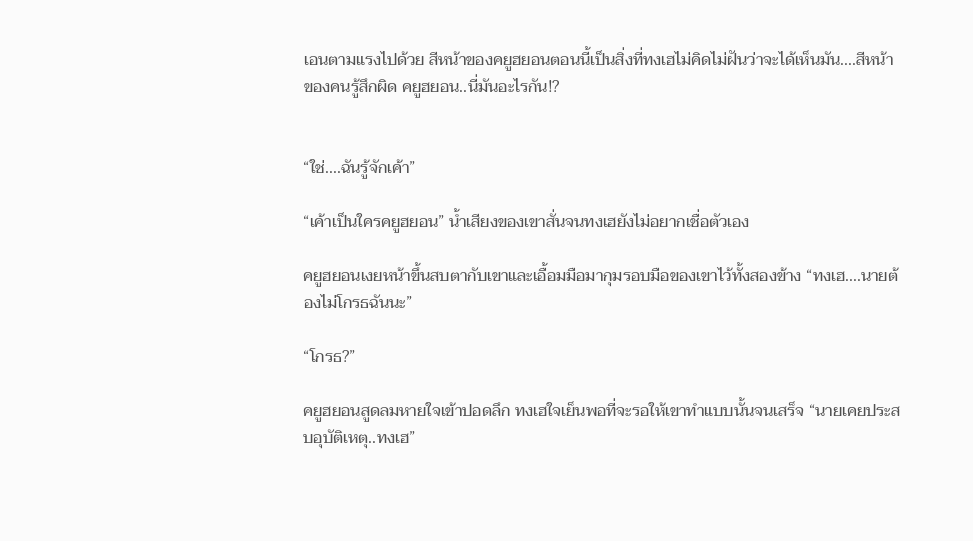เอนตามแรงไปด้วย สีหน้าของคยูฮยอนตอนนี้เป็นสิ่งที่ทงเฮไม่คิดไม่ฝันว่าจะได้เห็นมัน....สีหน้าของคนรู้สึกผิด คยูฮยอน..นี่มันอะไรกัน!?


“ใช่....ฉันรู้จักเค้า”

“เค้าเป็นใครคยูฮยอน” น้ำเสียงของเขาสั่นจนทงเฮยังไม่อยากเชื่อตัวเอง

คยูฮยอนเงยหน้าขึ้นสบตากับเขาและเอื้อมมือมากุมรอบมือของเขาไว้ทั้งสองข้าง “ทงเฮ....นายต้องไม่โกรธฉันนะ”

“โกรธ?”

คยูฮยอนสูดลมหายใจเข้าปอดลึก ทงเฮใจเย็นพอที่จะรอให้เขาทำแบบนั้นจนเสร็จ “นายเคยประสบอุบัติเหตุ..ทงเฮ”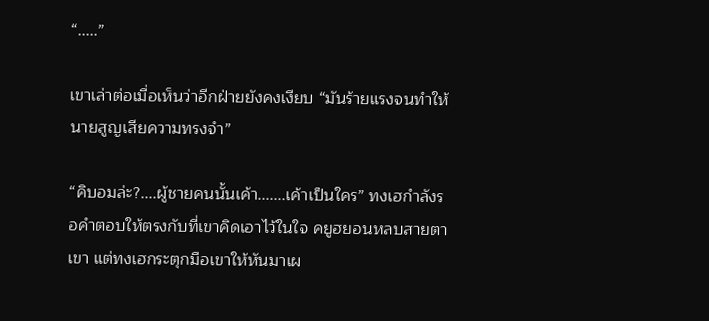“.....”

เขาเล่าต่อเมื่อเห็นว่าอีกฝ่ายยังคงเงียบ “มันร้ายแรงจนทำให้นายสูญเสียความทรงจำ”

“คิบอมล่ะ?....ผู้ชายคนนั้นเค้า.......เค้าเป็นใคร” ทงเฮกำลังรอคำตอบให้ตรงกับที่เขาคิดเอาไว้ในใจ คยูฮยอนหลบสายตาเขา แต่ทงเฮกระตุกมือเขาให้หันมาเผ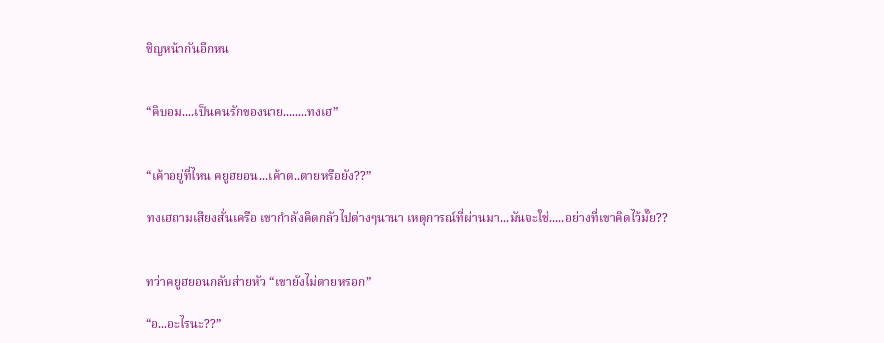ชิญหน้ากันอีกหน


“คิบอม....เป็นคนรักของนาย........ทงเฮ”


“เค้าอยู่ที่ไหน คยูฮยอน...เค้าต..ตายหรือยัง??”

ทงเฮถามเสียงสั่นเครือ เขากำลังคิดกลัวไปต่างๆนานา เหตุการณ์ที่ผ่านมา...มันจะใช่.....อย่างที่เขาคิดไว้มั๊ย??


ทว่าคยูฮยอนกลับส่ายหัว “เขายังไม่ตายหรอก”

“อ...อะไรนะ??”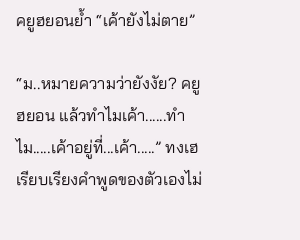คยูฮยอนย้ำ “เค้ายังไม่ตาย”

“ม..หมายความว่ายังงัย? คยูฮยอน แล้วทำไมเค้า......ทำไม.....เค้าอยู่ที่...เค้า.....” ทงเฮเรียบเรียงคำพูดของตัวเองไม่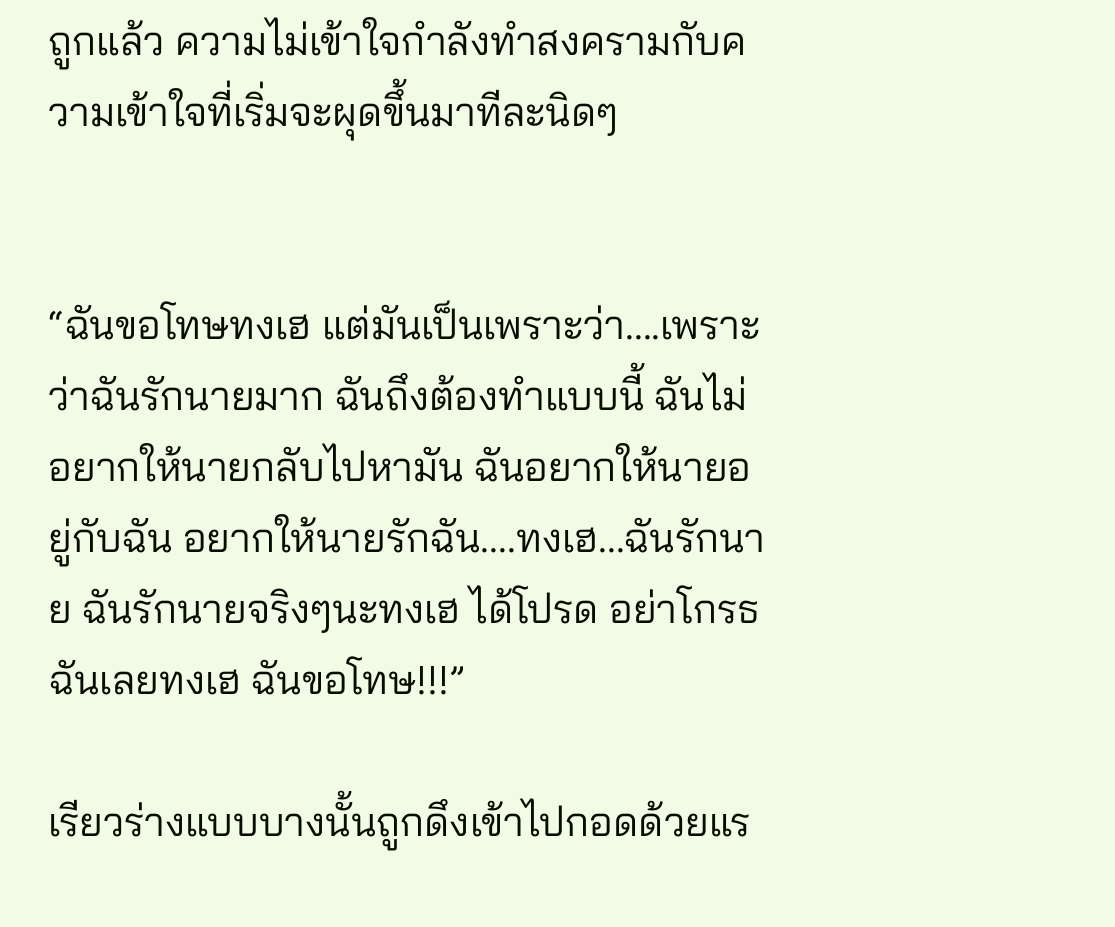ถูกแล้ว ความไม่เข้าใจกำลังทำสงครามกับความเข้าใจที่เริ่มจะผุดขึ้นมาทีละนิดๆ


“ฉันขอโทษทงเฮ แต่มันเป็นเพราะว่า....เพราะว่าฉันรักนายมาก ฉันถึงต้องทำแบบนี้ ฉันไม่อยากให้นายกลับไปหามัน ฉันอยากให้นายอยู่กับฉัน อยากให้นายรักฉัน....ทงเฮ...ฉันรักนาย ฉันรักนายจริงๆนะทงเฮ ได้โปรด อย่าโกรธฉันเลยทงเฮ ฉันขอโทษ!!!”

เรียวร่างแบบบางนั้นถูกดึงเข้าไปกอดด้วยแร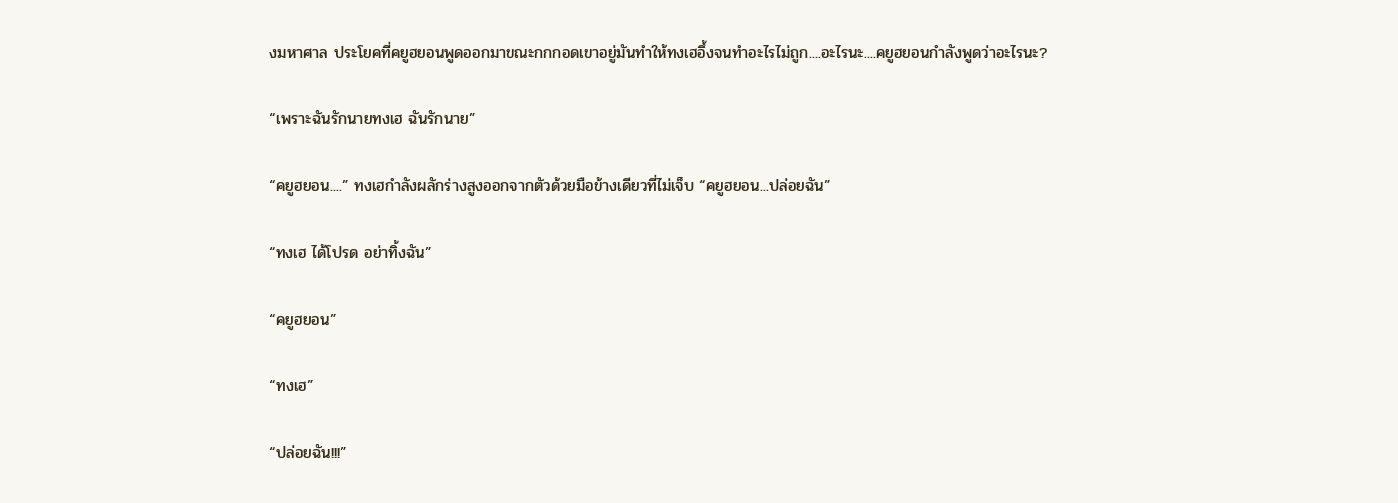งมหาศาล ประโยคที่คยูฮยอนพูดออกมาขณะกกกอดเขาอยู่มันทำให้ทงเฮอึ้งจนทำอะไรไม่ถูก....อะไรนะ....คยูฮยอนกำลังพูดว่าอะไรนะ?

“เพราะฉันรักนายทงเฮ ฉันรักนาย”

“คยูฮยอน....” ทงเฮกำลังผลักร่างสูงออกจากตัวด้วยมือข้างเดียวที่ไม่เจ็บ “คยูฮยอน...ปล่อยฉัน”

“ทงเฮ ได้โปรด อย่าทิ้งฉัน”

“คยูฮยอน”

“ทงเฮ”

“ปล่อยฉัน!!!”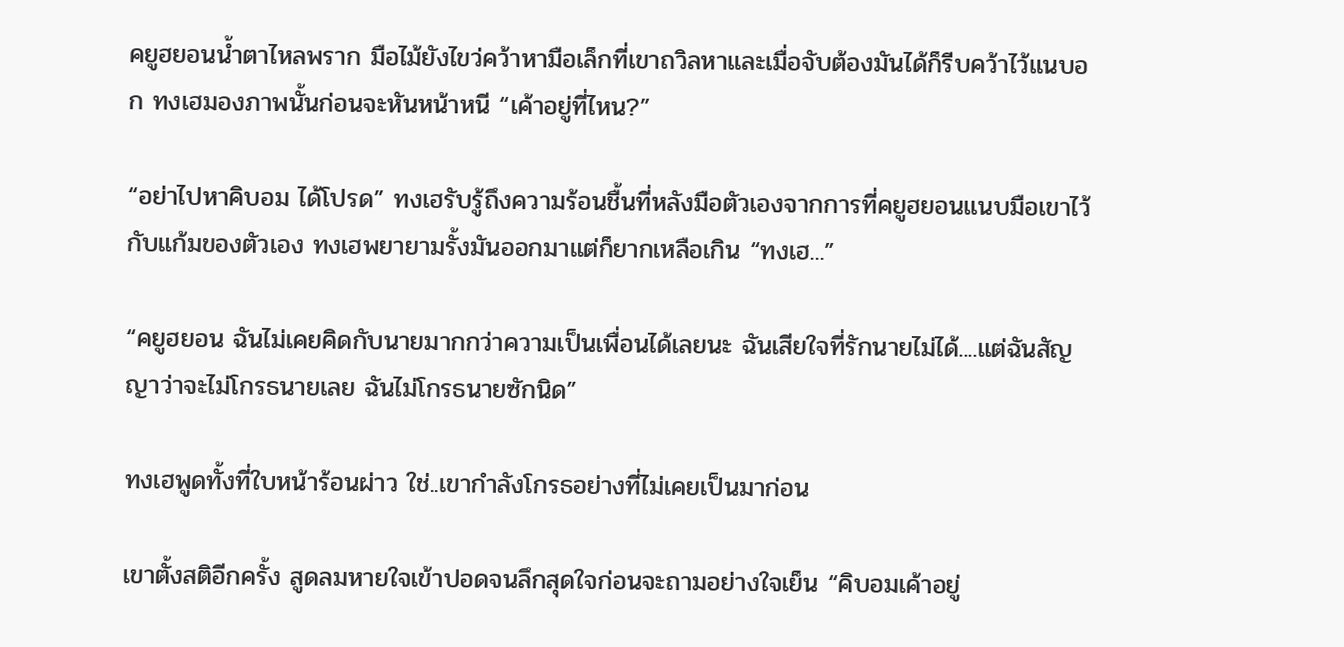คยูฮยอนน้ำตาไหลพราก มือไม้ยังไขว่คว้าหามือเล็กที่เขาถวิลหาและเมื่อจับต้องมันได้ก็รีบคว้าไว้แนบอก ทงเฮมองภาพนั้นก่อนจะหันหน้าหนี “เค้าอยู่ที่ไหน?”

“อย่าไปหาคิบอม ได้โปรด” ทงเฮรับรู้ถึงความร้อนชื้นที่หลังมือตัวเองจากการที่คยูฮยอนแนบมือเขาไว้กับแก้มของตัวเอง ทงเฮพยายามรั้งมันออกมาแต่ก็ยากเหลือเกิน “ทงเฮ...”

“คยูฮยอน ฉันไม่เคยคิดกับนายมากกว่าความเป็นเพื่อนได้เลยนะ ฉันเสียใจที่รักนายไม่ได้....แต่ฉันสัญญาว่าจะไม่โกรธนายเลย ฉันไม่โกรธนายซักนิด”

ทงเฮพูดทั้งที่ใบหน้าร้อนผ่าว ใช่..เขากำลังโกรธอย่างที่ไม่เคยเป็นมาก่อน

เขาตั้งสติอีกครั้ง สูดลมหายใจเข้าปอดจนลึกสุดใจก่อนจะถามอย่างใจเย็น “คิบอมเค้าอยู่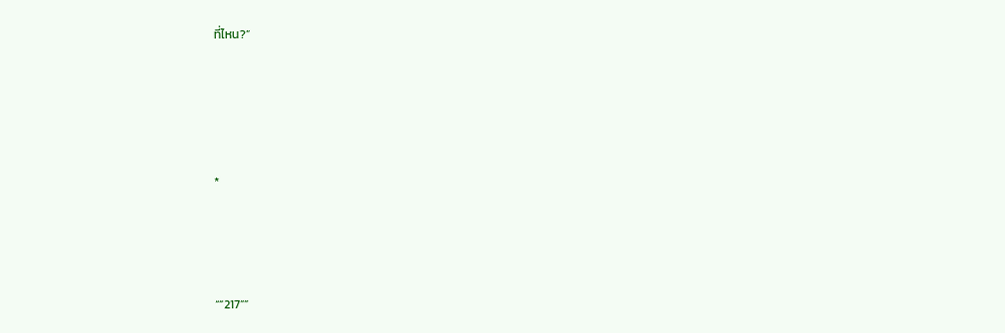ที่ไหน?”





*




“”217””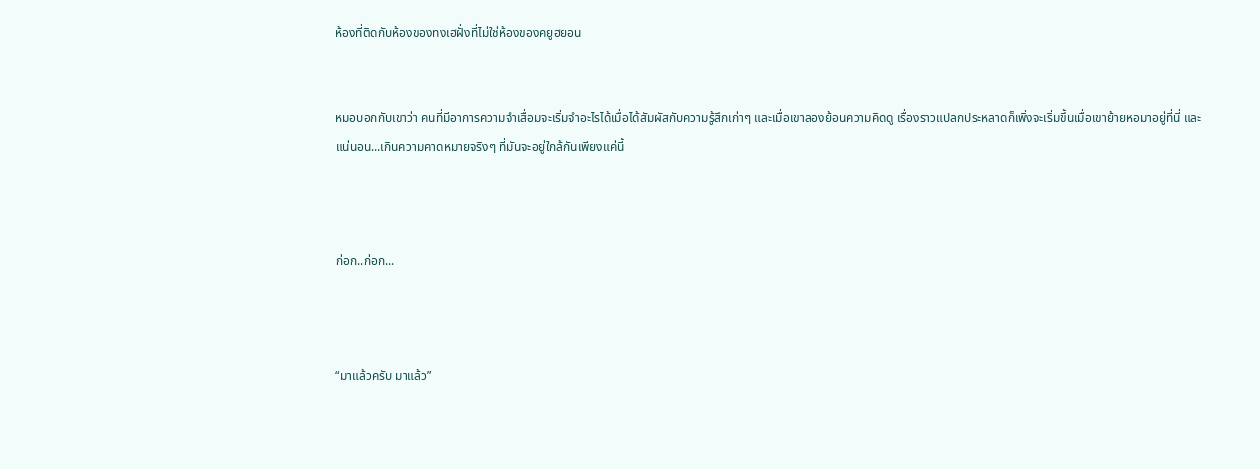ห้องที่ติดกับห้องของทงเฮฝั่งที่ไม่ใช่ห้องของคยูฮยอน


หมอบอกกับเขาว่า คนที่มีอาการความจำเสื่อมจะเริ่มจำอะไรได้เมื่อได้สัมผัสกับความรู้สึกเก่าๆ และเมื่อเขาลองย้อนความคิดดู เรื่องราวแปลกประหลาดก็เพิ่งจะเริ่มขึ้นเมื่อเขาย้ายหอมาอยู่ที่นี่ และแน่นอน...เกินความคาดหมายจริงๆ ที่มันจะอยู่ใกล้กันเพียงแค่นี้



ก่อก..ก่อก...



“มาแล้วครับ มาแล้ว”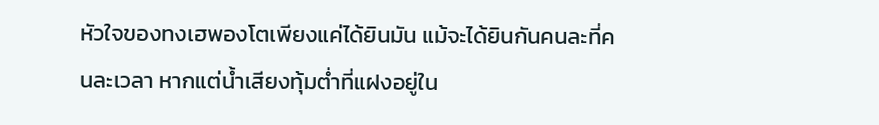หัวใจของทงเฮพองโตเพียงแค่ได้ยินมัน แม้จะได้ยินกันคนละที่คนละเวลา หากแต่น้ำเสียงทุ้มต่ำที่แฝงอยู่ใน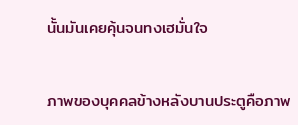นั้นมันเคยคุ้นจนทงเฮมั่นใจ


ภาพของบุคคลข้างหลังบานประตูคือภาพ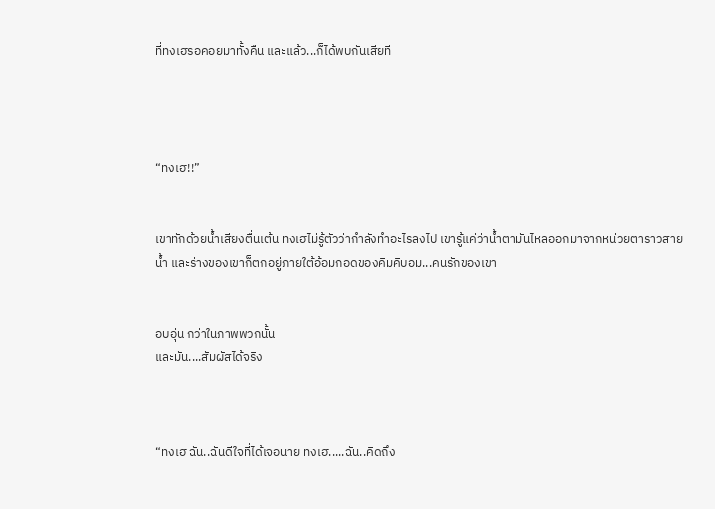ที่ทงเฮรอคอยมาทั้งคืน และแล้ว...ก็ได้พบกันเสียที




“ทงเฮ!!”


เขาทักด้วยน้ำเสียงตื่นเต้น ทงเฮไม่รู้ตัวว่ากำลังทำอะไรลงไป เขารู้แค่ว่าน้ำตามันไหลออกมาจากหน่วยตาราวสายน้ำ และร่างของเขาก็ตกอยู่ภายใต้อ้อมกอดของคิมคิบอม...คนรักของเขา


อบอุ่น กว่าในภาพพวกนั้น
และมัน....สัมผัสได้จริง



“ทงเฮ ฉัน..ฉันดีใจที่ได้เจอนาย ทงเฮ.....ฉัน..คิดถึง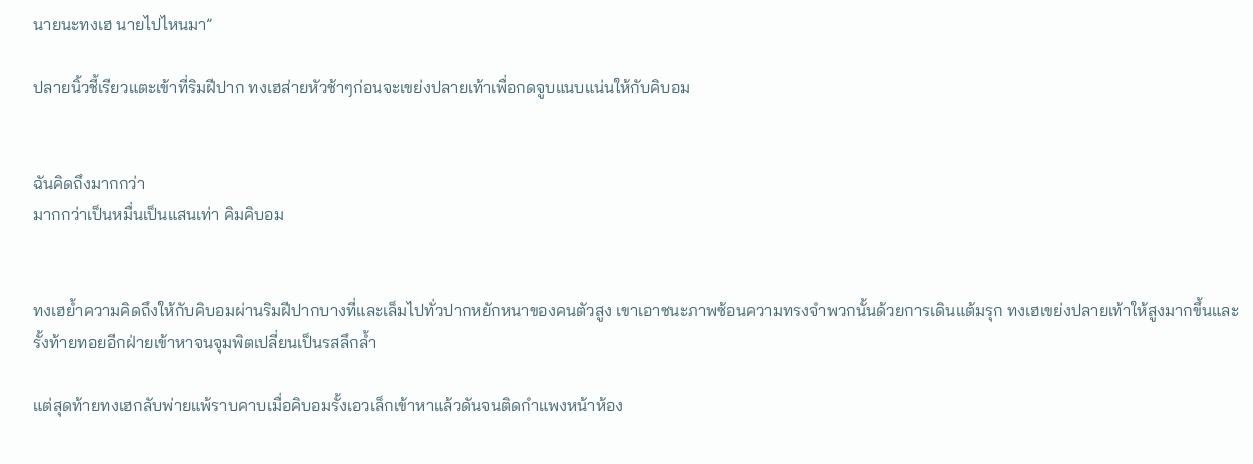นายนะทงเฮ นายไปไหนมา”

ปลายนิ้วชี้เรียวแตะเข้าที่ริมฝีปาก ทงเฮส่ายหัวช้าๆก่อนจะเขย่งปลายเท้าเพื่อกดจูบแนบแน่นให้กับคิบอม


ฉันคิดถึงมากกว่า
มากกว่าเป็นหมื่นเป็นแสนเท่า คิมคิบอม


ทงเฮย้ำความคิดถึงให้กับคิบอมผ่านริมฝีปากบางที่และเล็มไปทั่วปากหยักหนาของคนตัวสูง เขาเอาชนะภาพซ้อนความทรงจำพวกนั้นด้วยการเดินแต้มรุก ทงเฮเขย่งปลายเท้าให้สูงมากขึ้นและรั้งท้ายทอยอีกฝ่ายเข้าหาจนจุมพิตเปลี่ยนเป็นรสลึกล้ำ

แต่สุดท้ายทงเฮกลับพ่ายแพ้ราบคาบเมื่อคิบอมรั้งเอวเล็กเข้าหาแล้วดันจนติดกำแพงหน้าห้อง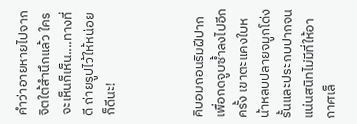คำว่าอายหายไปจากจิตใต้สำนึกแล้ว ใครจะเห็นก็เห็น....ทางที่ดี ถ่ายรูปไว้ให้หน่อยก็ดีนะ!



คิบอมถอนริมฝีปากเพื่อกดจูบซ้ำลงไปอีกครั้ง เขาตะแคงใบหน้าหลบปลายจมูกโด่งรั้นและประกบปากจนแน่นสนิทไม่มีที่ให้อากาศเล็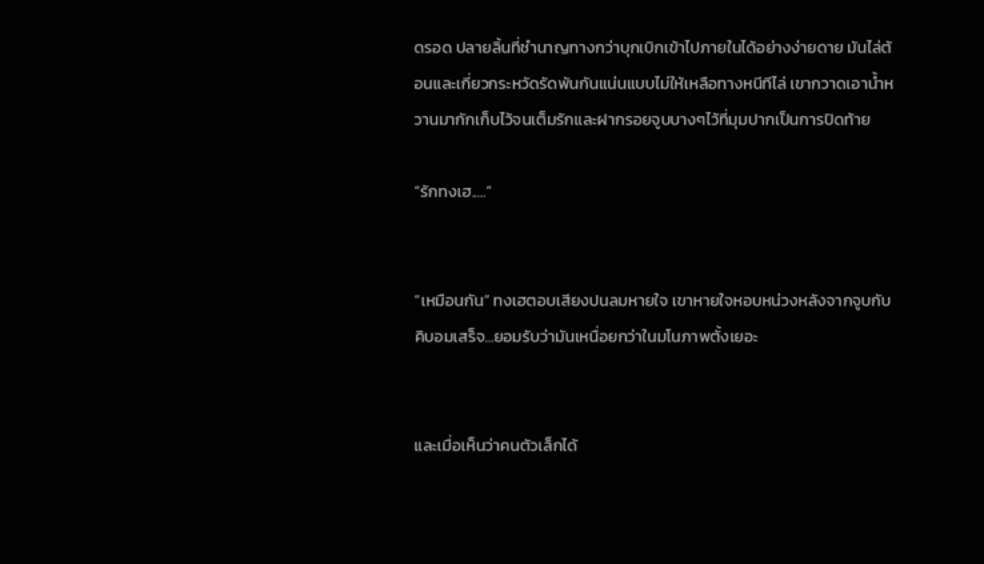ดรอด ปลายลิ้นที่ชำนาญทางกว่าบุกเบิกเข้าไปภายในได้อย่างง่ายดาย มันไล่ต้อนและเกี่ยวกระหวัดรัดพันกันแน่นแบบไม่ให้เหลือทางหนีทีไล่ เขากวาดเอาน้ำหวานมากักเก็บไว้จนเต็มรักและฝากรอยจูบบางๆไว้ที่มุมปากเป็นการปิดท้าย

“รักทงเฮ.....”


“เหมือนกัน” ทงเฮตอบเสียงปนลมหายใจ เขาหายใจหอบหน่วงหลังจากจูบกับคิบอมเสร็จ...ยอมรับว่ามันเหนื่อยกว่าในมโนภาพตั้งเยอะ


และเมื่อเห็นว่าคนตัวเล็กได้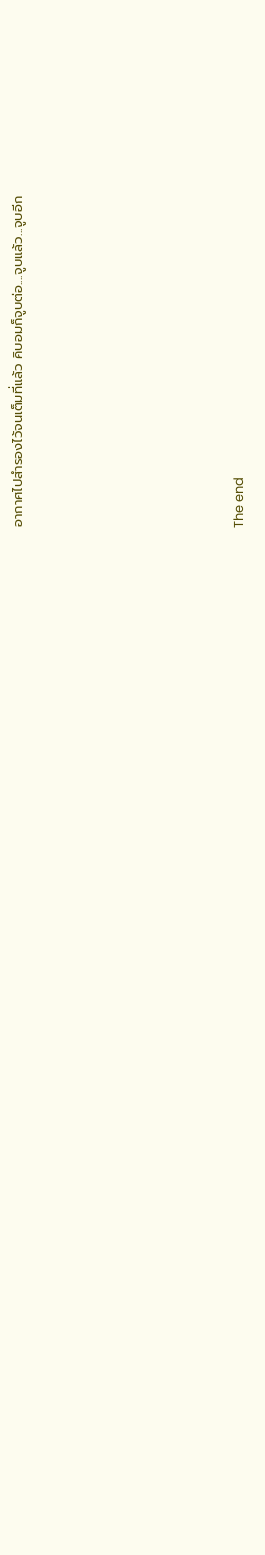อากาศไปสำรองไว้จนเต็มที่แล้ว คิบอมก็จูบต่อ....จูบแล้ว...จูบอีก






The end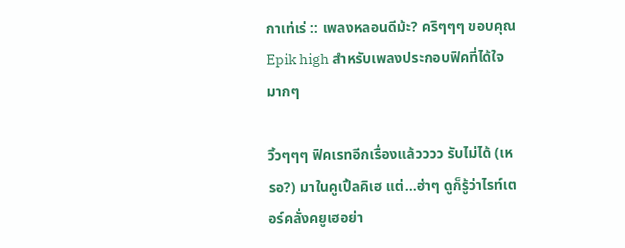กาเท่เร่ :: เพลงหลอนดีม้ะ? คริๆๆๆ ขอบคุณ Epik high สำหรับเพลงประกอบฟิคที่ได้ใจมากๆ

วิ้วๆๆๆ ฟิคเรทอีกเรื่องแล้วววว รับไม่ได้ (เหรอ?) มาในคูเปิ้ลคิเฮ แต่...ฮ่าๆ ดูก็รู้ว่าไรท์เตอร์คลั่งคยูเฮอย่า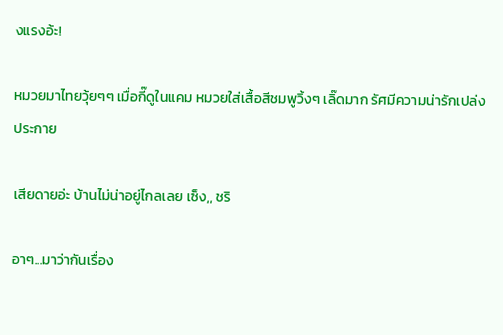งแรงอ้ะ!

หมวยมาไทยวุ้ยๆๆ เมื่อกี๊ดูในแคม หมวยใส่เสื้อสีชมพูวิ้งๆ เลิ๊ดมาก รัศมีความน่ารักเปล่งประกาย

เสียดายอ่ะ บ้านไม่น่าอยู่ไกลเลย เซ็ง,, ชริ

อาๆ...มาว่ากันเรื่อง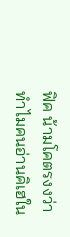ฟิค น้ามโคตรงงว่าทำไมคนอ่านคิเฮใน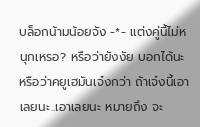บล็อกน้ามน้อยจัง -*- แต่งคู่นี้ไม่หนุกเหรอ? หรือว่ายังงัย บอกได้นะ หรือว่าคยูเฮมันเจ๋งกว่า ถ้าเจ๋งนี้เอาเลยนะ..เอาเลยนะ หมายถึง จะ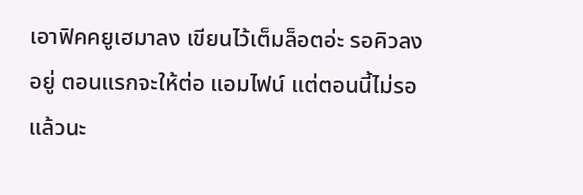เอาฟิคคยูเฮมาลง เขียนไว้เต็มล็อตอ่ะ รอคิวลงอยู่ ตอนแรกจะให้ต่อ แอมไฟน์ แต่ตอนนี้ไม่รอแล้วนะ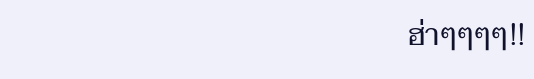ฮ่าๆๆๆๆ!!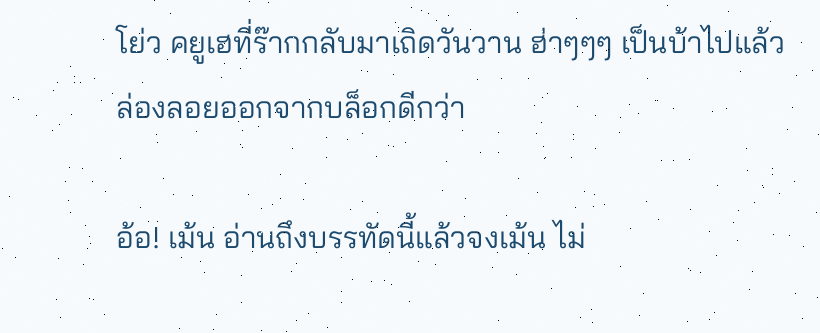โย่ว คยูเฮที่ร๊ากกลับมาเถิดวันวาน ฮ่าๆๆๆ เป็นบ้าไปแล้ว ล่องลอยออกจากบล็อกดีกว่า

อ้อ! เม้น อ่านถึงบรรทัดนี้แล้วจงเม้น ไม่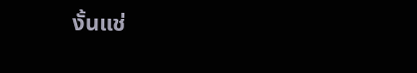งั้นแช่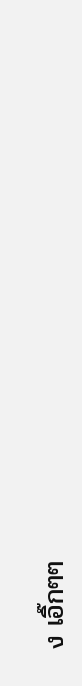ง เอิ๊กๆๆ